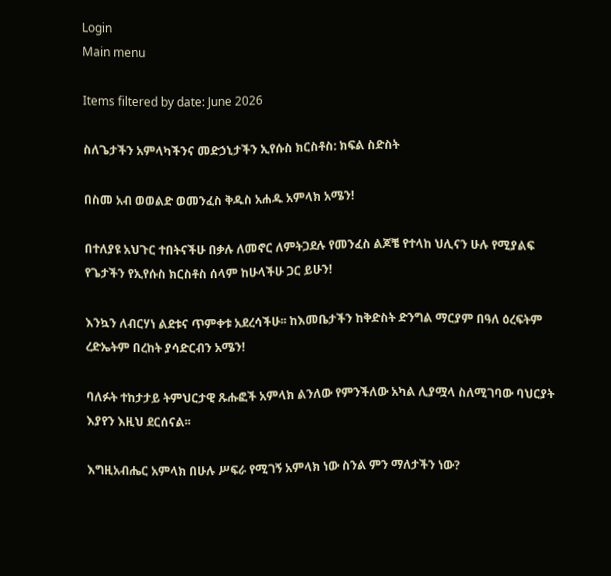Login
Main menu

Items filtered by date: June 2026

ስለጌታችን አምላካችንና መድኃኒታችን ኢየሱስ ክርስቶስ: ክፍል ስድስት

በስመ አብ ወወልድ ወመንፈስ ቅዱስ አሐዱ አምላክ አሜን!

በተለያዩ አህጉር ተበትናችሁ በቃሉ ለመኖር ለምትጋደሉ የመንፈስ ልጆቼ የተላከ ህሊናን ሁሉ የሚያልፍ የጌታችን የኢየሱስ ክርስቶስ ሰላም ከሁላችሁ ጋር ይሁን!

እንኳን ለብርሃነ ልደቱና ጥምቀቱ አደረሳችሁ፡፡ ከእመቤታችን ከቅድስት ድንግል ማርያም በዓለ ዕረፍትም ረድኤትም በረከት ያሳድርብን አሜን!

ባለፉት ተከታታይ ትምህርታዊ ጹሑፎች አምላክ ልንለው የምንችለው አካል ሊያሟላ ስለሚገባው ባህርያት እያየን እዚህ ደርሰናል፡፡

እግዚአብሔር አምላክ በሁሉ ሥፍራ የሚገኝ አምላክ ነው ስንል ምን ማለታችን ነው?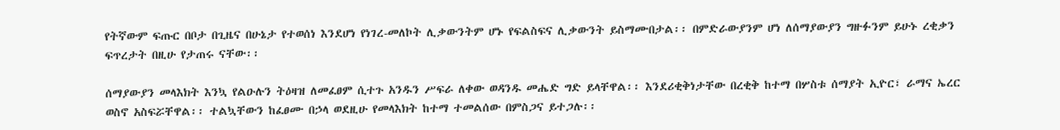የትኛውም ፍጡር በቦታ በጊዜና በሁኔታ የተወሰነ እንደሆነ የነገረ-መለኮት ሊቃውንትም ሆኑ የፍልስፍና ሊቃውንት ይስማሙበታል፡፡ በምድራውያንም ሆነ ለሰማያውያን ግዙፉንም ይሁኑ ረቂቃን ፍጥረታት በዚሁ የታጠሩ ናቸው፡፡

ሰማያውያን መላእክት እንኳ የልዑሉን ትዕዛዝ ለመፈፀም ሲተጉ አንዱን ሥፍራ ለቀው ወዳንዱ መሔድ ግድ ይላቸዋል፡፡ እንደሪቂቅነታቸው በረቂቅ ከተማ በሦስቱ ሰማያት ኢዮር፣ ራማና ኤረር ወስኖ አስፍሯቸዋል፡፡ ተልኳቸውን ከፈፀሙ በኃላ ወደዚሁ የመላእክት ከተማ ተመልሰው በምስጋና ይተጋሉ፡፡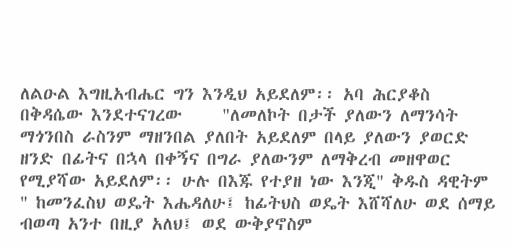ለልዑል እግዚአብሔር ግን እንዲህ አይደለም፡፡ አባ ሕርያቆስ በቅዳሴው እንደተናገረው     "ለመለኮት በታች ያለውን ለማንሳት ማጎንበስ ራስንም ማዘንበል ያለበት አይደለም በላይ ያለውን ያወርድ ዘንድ በፊትና በኋላ በቀኝና በግራ ያለውንም ለማቅረብ መዘዋወር የሚያሻው አይደለም፡፡ ሁሉ በእጁ የተያዘ ነው እንጂ" ቅዱስ ዳዊትም " ከመንፈስህ ወዴት እሔዳለሁ፤ ከፊትህስ ወዴት እሸሻለሁ ወደ ሰማይ ብወጣ አንተ በዚያ አለህ፤ ወደ ውቅያኖስም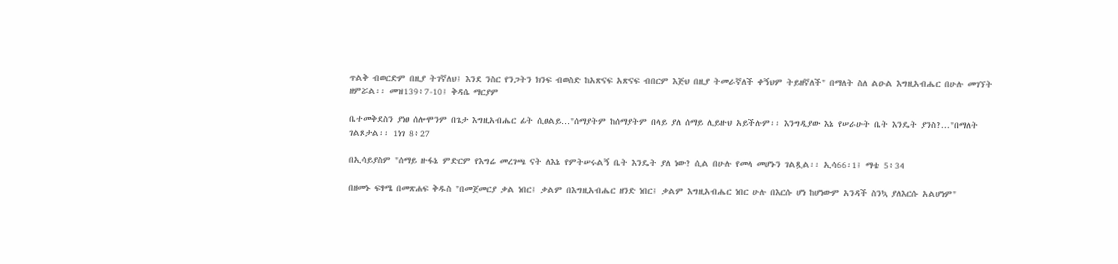ጥልቅ ብወርድም በዚያ ትገኛለህ፤ እንደ ንስር የንጋትን ክንፍ ብወስድ ከአጽናፍ አጽናፍ ብበርም እጅህ በዚያ ትመራኛለች ቀኝህም ትይዘኛለች" በማለት ስለ ልዑል እግዚአብሔር በሁሉ መገኘት ዘምሯል፡፡ መዝ139፥7-10፤ ቅዳሴ ማርያም

ቤተመቅደስን ያነፀ ሰሎሞንም በጌታ እግዚአብሔር ፊት ሲፀልይ…"ሰማያትም ከሰማያትም በላይ ያለ ሰማይ ሊይዙህ አይችሉም፡፡ እንግዲያው እኔ የሠራሁት ቤት እንዴት ያንስ?..."በማለት ገልጾታል፡፡ 1ነገ 8፥27

በኢሳይያስም "ሰማይ ዙፋኔ ምድርም የእግሬ መረገጫ ናት ለእኔ የምትሠሩልኝ ቤት እንዴት ያለ ነው? ሲል በሁሉ የመላ መሆኑን ገልጿል፡፡ ኢሳ66፡1፤ ማቴ 5፥34

በዘመኑ ፍፃሜ በመጽሐፍ ቅዱስ "በመጀመርያ ቃል ነበር፤ ቃልም በእግዚአብሔር ዘንድ ነበር፤ ቃልም እግዚአብሔር ነበር ሁሉ በእርሱ ሆነ ከሆነውም አንዳች ስንኳ ያለእርሱ አልሆነም"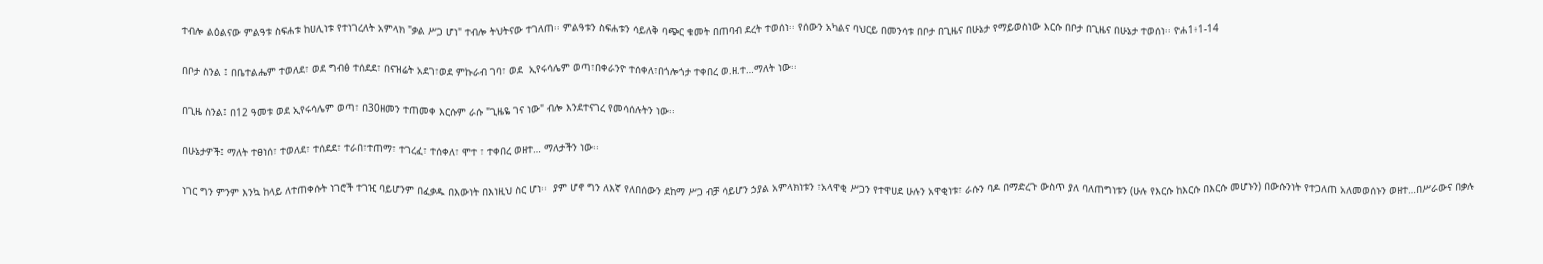ተብሎ ልዕልናው ምልዓቱ ስፍሐቱ ከሀሊነቱ የተነገረለት አምላክ "ቃል ሥጋ ሆነ" ተብሎ ትህትናው ተገለጠ፡፡ ምልዓቱን ስፍሐቱን ሳይለቅ ባጭር ቁመት በጠባብ ደረት ተወሰነ፡፡ የሰውን አካልና ባህርይ በመንሳቱ በቦታ በጊዜና በሁኔታ የማይወስነው እርሱ በቦታ በጊዜና በሁኔታ ተወሰነ፡፡ ዮሐ1፥1-14

በቦታ ስንል ፤ በቤተልሔም ተወለደ፣ ወደ ግብፅ ተሰደደ፣ በናዝሬት አደገ፣ወደ ምኩራብ ገባ፣ ወደ  ኢየሩሳሌም ወጣ፣በቀራንዮ ተሰቀለ፣በጎሎጎታ ተቀበረ ወ.ዘ.ተ…ማለት ነው፡፡

በጊዜ ስንል፤ በ12 ዓመቱ ወደ ኢየሩሳሌም ወጣ፣ በ30ዘመን ተጠመቀ እርሱም ራሱ "ጊዜዬ ገና ነው" ብሎ እንደተናገረ የመሳሰሉትን ነው፡፡

በሁኔታዎች፤ ማለት ተፀነሰ፣ ተወለደ፣ ተሰደደ፣ ተራበ፣ተጠማ፣ ተገረፈ፣ ተሰቀለ፣ ሞተ ፣ ተቀበረ ወዘተ… ማለታችን ነው፡፡

ነገር ግን ምንም እንኳ ከላይ ለተጠቀሱት ነገሮች ተገዢ ባይሆንም በፈቃዱ በእውነት በእነዚህ ስር ሆነ፡፡  ያም ሆኖ ግን ለእኛ የለበሰውን ደከማ ሥጋ ብቻ ሳይሆን ኃያል አምላክነቱን ፣አላዋቂ ሥጋን የተዋሀደ ሁሉን አዋቂነቱ፣ ራሱን ባዶ በማድረጉ ውስጥ ያለ ባለጠግነቱን (ሁሉ የእርሱ ከእርሱ በእርሱ መሆኑን) በውሱንነት የተጋለጠ አለመወሰኑን ወዘተ…በሥራውና በቃሉ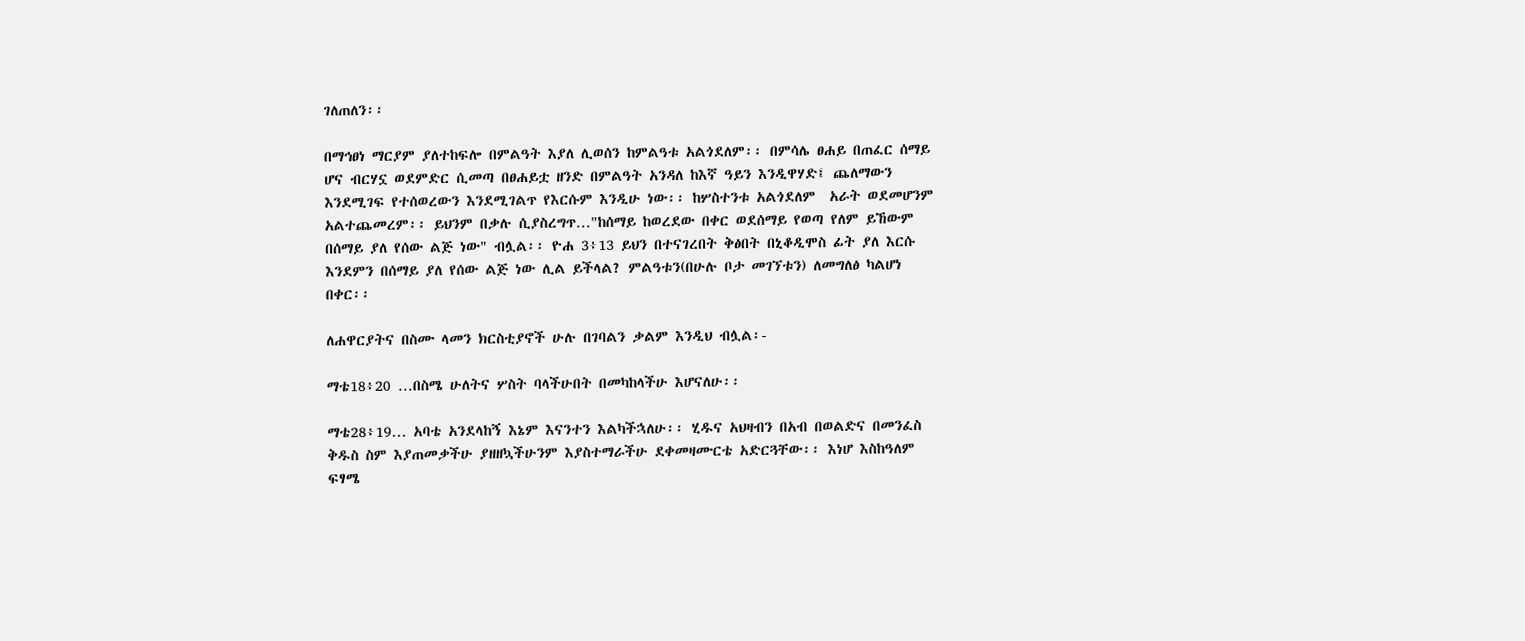ገለጠለን፡፡

በማኅፀነ ማርያም ያለተከፍሎ በምልዓት እያለ ሊወሰን ከምልዓቱ አልጎደለም፡፡ በምሳሌ ፀሐይ በጠፈር ሰማይ ሆና ብርሃኗ ወደምድር ሲመጣ በፀሐይቷ ዘንድ በምልዓት አንዳለ ከእኛ ዓይን እንዲዋሃድ፤ ጨለማውን እንደሚገፍ የተሰወረውን እንደሚገልጥ የእርሱም እንዲሁ ነው፡፡ ከሦስተንቱ አልጎደለም  አራት ወደመሆንም አልተጨመረም፡፡ ይህንም በቃሉ ሲያስረግጥ…"ከሰማይ ከወረደው በቀር ወደሰማይ የወጣ የለም ይኸውም በሰማይ ያለ የሰው ልጅ ነው" ብሏል፡፡ ዮሐ 3፥13 ይህን በተናገረበት ቅፅበት በኒቆዲሞስ ፊት ያለ እርሱ እንደምን በሰማይ ያለ የሰው ልጅ ነው ሊል ይችላል? ምልዓቱን(በሁሉ ቦታ መገኘቱን) ለመግለፅ ካልሆነ በቀር፡፡

ለሐዋርያትና በስሙ ላመን ክርስቲያኖች ሁሉ በገባልን ቃልም እንዲህ ብሏል፡-

ማቴ18፥20 …በስሜ ሁለትና ሦስት ባላችሁበት በመካከላችሁ እሆናለሁ፡፡

ማቴ28፥19… አባቴ አንደላከኝ እኔም እናንተን እልካችኋለሁ፡፡ ሂዱና አህዛብን በአብ በወልድና በመንፈስ ቅዱስ ስም እያጠመቃችሁ ያዘዘኳችሁንም እያስተማራችሁ ደቀመዛሙርቴ አድርጓቸው፡፡ እነሆ እስከዓለም ፍፃሜ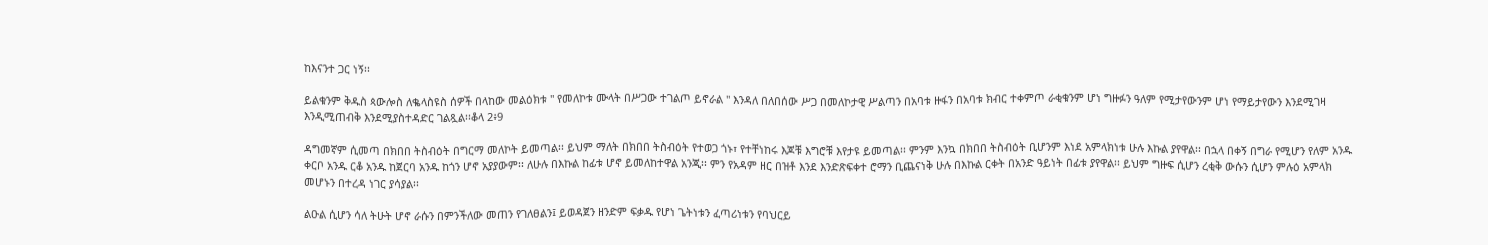ከእናንተ ጋር ነኝ፡፡

ይልቁንም ቅዱስ ጳውሎስ ለቈላስዩስ ሰዎች በላከው መልዕክቱ " የመለኮቱ ሙላት በሥጋው ተገልጦ ይኖራል " እንዳለ በለበሰው ሥጋ በመለኮታዊ ሥልጣን በአባቱ ዙፋን በአባቱ ክብር ተቀምጦ ራቂቁንም ሆነ ግዙፉን ዓለም የሚታየውንም ሆነ የማይታየውን እንደሚገዛ እንዲሚጠብቅ እንደሚያስተዳድር ገልጿል፡፡ቆላ 2፥9

ዳግመኛም ሲመጣ በክበበ ትስብዕት በግርማ መለኮት ይመጣል፡፡ ይህም ማለት በክበበ ትስብዕት የተወጋ ጎኑ፣ የተቸነከሩ እጆቹ እግሮቹ እየታዩ ይመጣል፡፡ ምንም እንኳ በክበበ ትስብዕት ቢሆንም እነደ አምላክነቱ ሁሉ እኩል ያየዋል፡፡ በኋላ በቀኝ በግራ የሚሆን የለም አንዱ ቀርቦ አንዱ ርቆ አንዱ ከጀርባ አንዱ ከጎን ሆኖ አያያውም፡፡ ለሁሉ በእኩል ከፊቱ ሆኖ ይመለከተዋል አንጂ፡፡ ምን የአዳም ዘር በዝቶ እንደ እንድጽፍቀተ ሮማን ቢጨናነቅ ሁሉ በእኩል ርቀት በአንድ ዓይነት በፊቱ ያየዋል፡፡ ይህም ግዙፍ ሲሆን ረቂቅ ውሱን ሲሆን ምሉዕ አምላክ መሆኑን በተረዳ ነገር ያሳያል፡፡

ልዑል ሲሆን ሳለ ትሁት ሆኖ ራሱን በምንችለው መጠን የገለፀልን፤ ይወዳጀን ዘንድም ፍቃዱ የሆነ ጌትነቱን ፈጣሪነቱን የባህርይ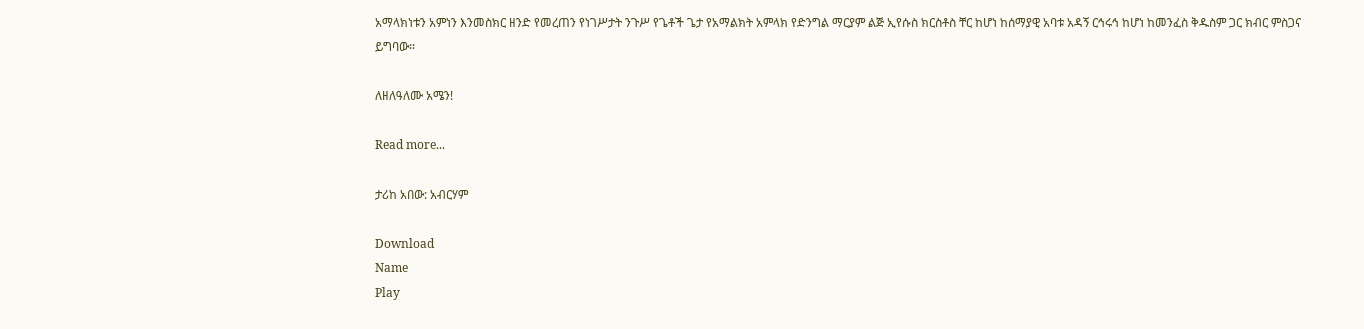አማላክነቱን አምነን እንመስክር ዘንድ የመረጠን የነገሥታት ንጉሥ የጌቶች ጌታ የአማልክት አምላክ የድንግል ማርያም ልጅ ኢየሱስ ክርስቶስ ቸር ከሆነ ከሰማያዊ አባቱ አዳኝ ርኅሩኅ ከሆነ ከመንፈስ ቅዱስም ጋር ክብር ምስጋና ይግባው፡፡

ለዘለዓለሙ አሜን!

Read more...

ታሪከ አበው: አብርሃም

Download
Name
Play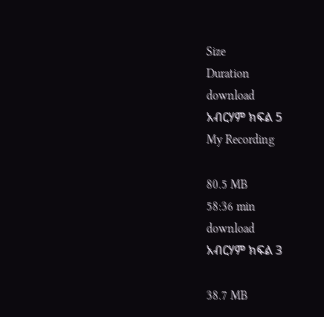Size
Duration
download
አብርሃም ክፍል 5
My Recording

80.5 MB
58:36 min
download
አብርሃም ክፍል 3

38.7 MB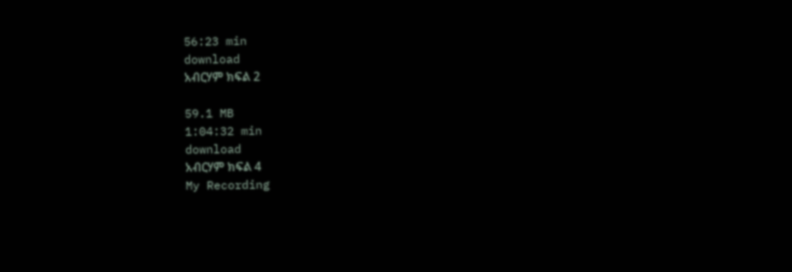56:23 min
download
አብርሃም ክፍል 2

59.1 MB
1:04:32 min
download
አብርሃም ክፍል 4
My Recording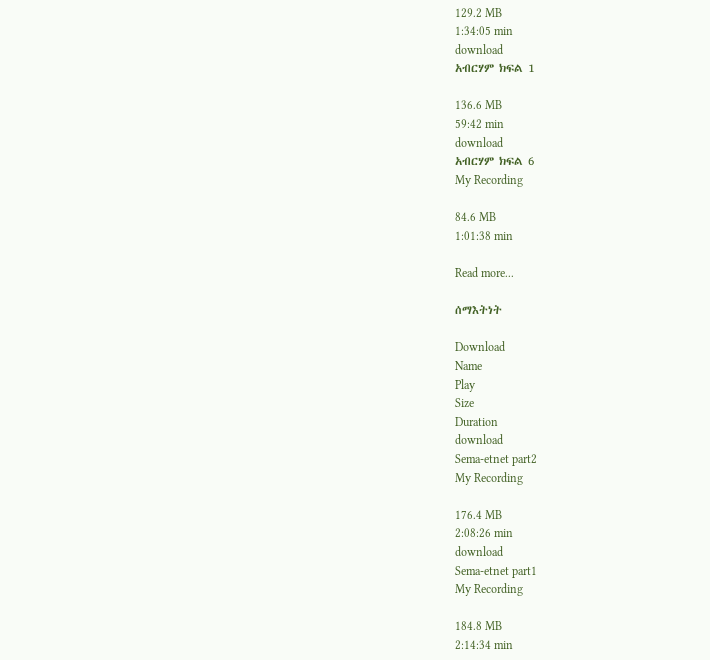129.2 MB
1:34:05 min
download
አብርሃም ክፍል 1

136.6 MB
59:42 min
download
አብርሃም ክፍል 6
My Recording

84.6 MB
1:01:38 min

Read more...

ሰማእትነት

Download
Name
Play
Size
Duration
download
Sema-etnet part2
My Recording

176.4 MB
2:08:26 min
download
Sema-etnet part1
My Recording

184.8 MB
2:14:34 min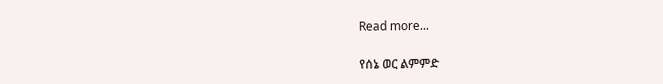Read more...

የሰኔ ወር ልምምድ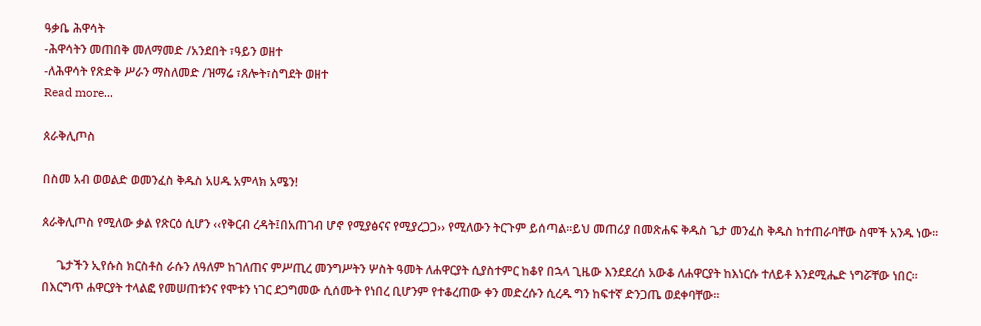ዓቃቤ ሕዋሳት
-ሕዋሳትን መጠበቅ መለማመድ /አንደበት ፣ዓይን ወዘተ
-ለሕዋሳት የጽድቅ ሥራን ማስለመድ /ዝማሬ ፣ጸሎት፣ስግደት ወዘተ
Read more...

ጰራቅሊጦስ

በስመ አብ ወወልድ ወመንፈስ ቅዱስ አሀዱ አምላክ አሜን!

ጰራቅሊጦስ የሚለው ቃል የጽርዕ ሲሆን ‹‹የቅርብ ረዳት፤በአጠገብ ሆኖ የሚያፅናና የሚያረጋጋ›› የሚለውን ትርጉም ይሰጣል፡፡ይህ መጠሪያ በመጽሐፍ ቅዱስ ጌታ መንፈስ ቅዱስ ከተጠራባቸው ስሞች አንዱ ነው፡፡

     ጌታችን ኢየሱስ ክርስቶስ ራሱን ለዓለም ከገለጠና ምሥጢረ መንግሥትን ሦስት ዓመት ለሐዋርያት ሲያስተምር ከቆየ በኋላ ጊዜው እንደደረሰ አውቆ ለሐዋርያት ከእነርሱ ተለይቶ እንደሚሔድ ነግሯቸው ነበር፡፡ በእርግጥ ሐዋርያት ተላልፎ የመሠጠቱንና የሞቱን ነገር ደጋግመው ሲሰሙት የነበረ ቢሆንም የተቆረጠው ቀን መድረሱን ሲረዱ ግን ከፍተኛ ድንጋጤ ወደቀባቸው፡፡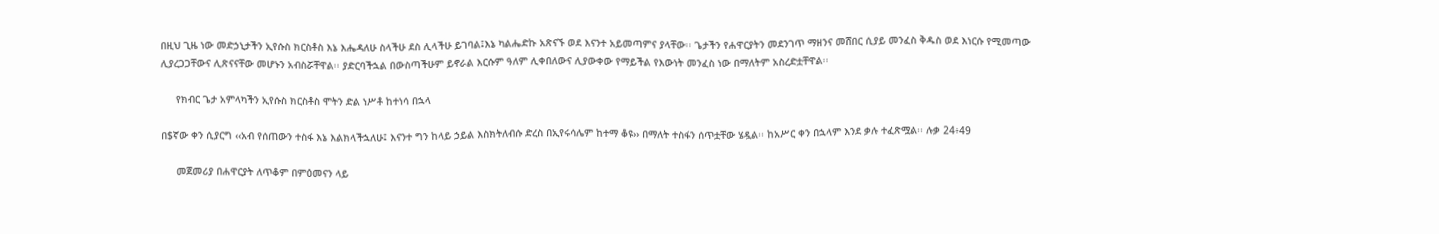በዚህ ጊዜ ነው መድኃኒታችን ኢየሱስ ክርስቶስ እኔ እሔዳለሁ ስላችሁ ደስ ሊላችሁ ይገባል፤እኔ ካልሔድኩ አጽናኙ ወደ እናንተ አይመጣምና ያላቸው፡፡ ጌታችን የሐዋርያትን መደንገጥ ማዘንና መሸበር ሲያይ መንፈስ ቅዱስ ወደ እነርሱ የሚመጣው ሊያረጋጋቸውና ሊጽናናቸው መሆኑን አብስሯቸዋል፡፡ ያድርባችኋል በውስጣችሁም ይኖራል እርሱም ዓለም ሊቀበለውና ሊያውቀው የማይችል የእውነት መንፈስ ነው በማለትም አስረድቷቸዋል፡፡

     የክብር ጌታ አምላካችን ኢየሱስ ክርስቶስ ሞትን ድል ነሥቶ ከተነሳ በኋላ

በ$ኛው ቀን ሲያርግ ‹‹አብ የሰጠውን ተስፋ እኔ እልክላችኋለሁ፤ እናንተ ግን ከላይ ኃይል እስክትለብሱ ድረስ በኢየሩሳሌም ከተማ ቆዩ›› በማለት ተስፋን ሰጥቷቸው ሄዷል፡፡ ከአሥር ቀን በኋላም እንደ ቃሉ ተፈጽሟል፡፡ ሉቃ 24፥49

     መጀመሪያ በሐዋርያት ለጥቆም በምዕመናን ላይ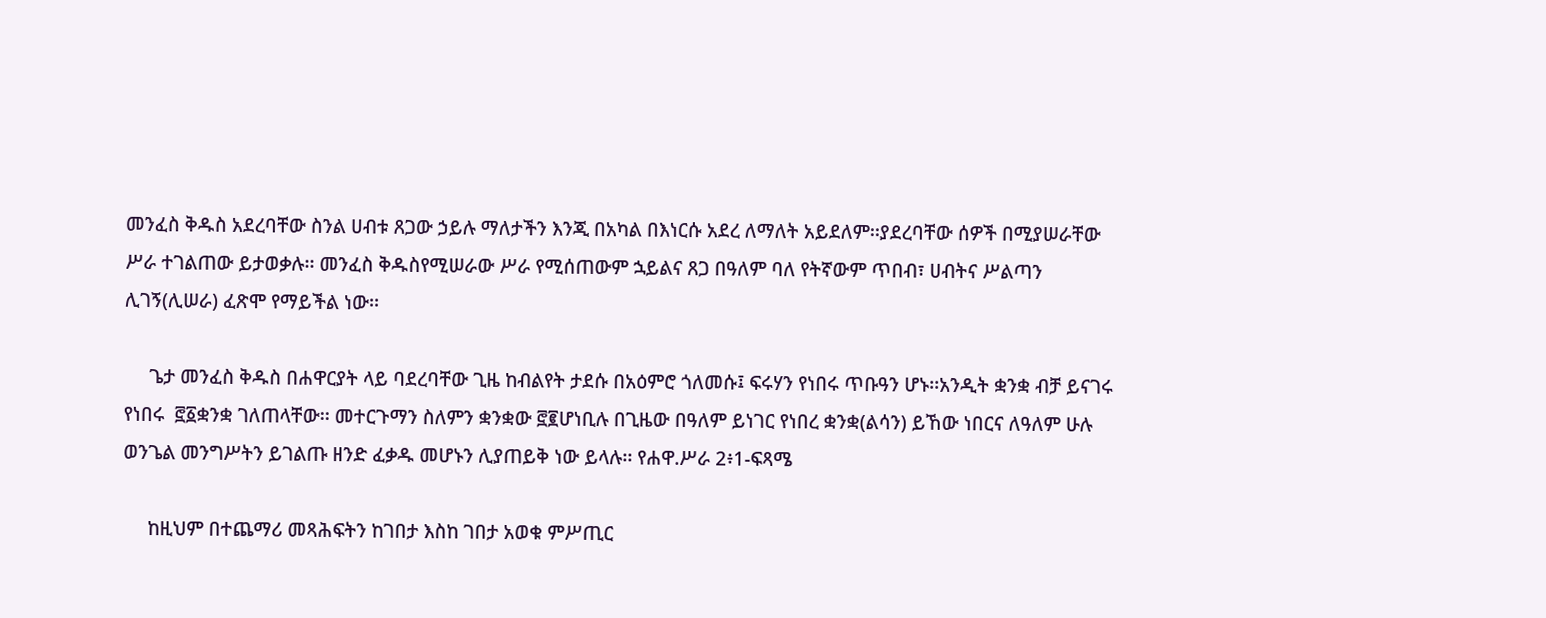መንፈስ ቅዱስ አደረባቸው ስንል ሀብቱ ጸጋው ኃይሉ ማለታችን እንጂ በአካል በእነርሱ አደረ ለማለት አይደለም፡፡ያደረባቸው ሰዎች በሚያሠራቸው ሥራ ተገልጠው ይታወቃሉ፡፡ መንፈስ ቅዱስየሚሠራው ሥራ የሚሰጠውም ኋይልና ጸጋ በዓለም ባለ የትኛውም ጥበብ፣ ሀብትና ሥልጣን ሊገኝ(ሊሠራ) ፈጽሞ የማይችል ነው፡፡

     ጌታ መንፈስ ቅዱስ በሐዋርያት ላይ ባደረባቸው ጊዜ ከብልየት ታደሱ በአዕምሮ ጎለመሱ፤ ፍሩሃን የነበሩ ጥቡዓን ሆኑ፡፡አንዲት ቋንቋ ብቻ ይናገሩ የነበሩ  ፸፩ቋንቋ ገለጠላቸው፡፡ መተርጉማን ስለምን ቋንቋው ፸፪ሆነቢሉ በጊዜው በዓለም ይነገር የነበረ ቋንቋ(ልሳን) ይኸው ነበርና ለዓለም ሁሉ ወንጌል መንግሥትን ይገልጡ ዘንድ ፈቃዱ መሆኑን ሊያጠይቅ ነው ይላሉ፡፡ የሐዋ.ሥራ 2፥1-ፍጻሜ

     ከዚህም በተጨማሪ መጻሕፍትን ከገበታ እስከ ገበታ አወቁ ምሥጢር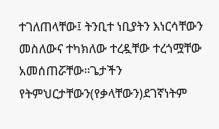ተገለጠላቸው፤ ትንቢተ ነቢያትን እነርሳቸውን መስለውና ተካክለው ተረዷቸው ተረጎሟቸው አመሰጠሯቸው፡፡ጌታችን የትምህርታቸውን(የቃላቸውን)ደገኛነትም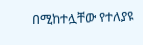በሚከተሏቸው የተለያዩ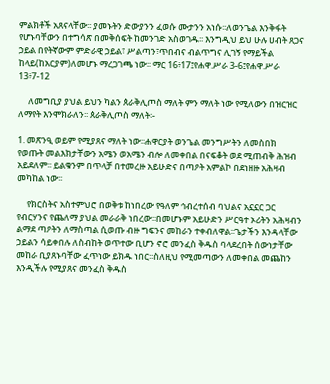ምልክቶች አጸናላቸው፡፡ ያመኑትን ድውያንን ፈወሱ ሙታንን አነሱ፡፡ለወንጌል እንቅፋት የሆኑባቸውን በተግሳጽ በመቅሰፍት ከመንገድ አስወገዱ፡፡ እንግዲህ ይህ ሁሉ ሀብት ጸጋና ኃይል በየትኛውም ምድራዊ ኃይል፣ ሥልጣን፣ጥበብና ብልጥግና ሊገኝ የማይችል ከላይ(ከአርያም)ለመሆኑ ማረጋገጫ ነው፡፡ ማር 16፥17፤የሐዋ.ሥራ 3-6፤የሐዋ.ሥራ 13፥7-12

     ለመግቢያ ያህል ይህን ካልን ጰራቅሊጦስ ማለት ምን ማለት ነው የሚለውን በዝርዝር ለማየት እንሞክራለን፡፡ ጰራቅሊጦስ ማለት፡-

1. መጽንዒ ወይም የሚያጸና ማለት ነው፡፡ሐዋርያት ወንጌል መንግሥትን ለመስበክ የወጡት መልእክታቸውን አሜን ወአሜን ብሎ ለመቀበል በናፍቆት ወደ ሚጠብቅ ሕዝብ አይደለም፡፡ ይልቁንም በጥላቻ በተመረዙ አይሁድና በጣዖት አምልኮ በደነዘዙ አሕዛብ መካከል ነው፡፡

     የክርስትና አስተምህሮ በወቅቱ ከነበረው የዓለም ኅብረተሰብ ባህልና አኗኗር ጋር የብርሃንና የጨለማ ያህል መራራቅ ነበረው፡፡በመሆኑም አይሁድን ሥርዓተ ኦሪትን አሕዛብን ልማደ ጣዖትን ለማስጣል ሲወጡ ብዙ ግፍንና መከራን ተቀብለዋል፡፡ጌታችን እንዳላቸው ኃይልን ሳይቀበሉ ለስብከት ወጥተው ቢሆን ኖሮ መንፈስ ቅዱስ ባላደረበት ሰውነታቸው መከራ ቢያጸኑባቸው ፈጥነው ይክዱ ነበር፡፡ስለዚህ የሚመጣውን ለመቀበል መጨከን እንዲችሉ የሚያጸና መንፈስ ቅዱስ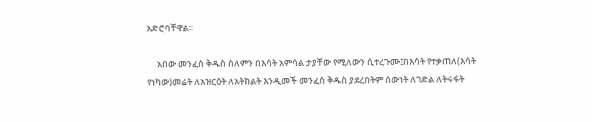አድሮባቸዋል፡፡

     አበው መንፈስ ቅዱስ ስለምን በእሳት አምሳል ታያቸው የሚለውን ሲተረጉሙ፤በእሳት የተቃጠለ(እሳት የነካው)መሬት ለአዝርዕት ለአትክልት እንዲመች መንፈስ ቅዱስ ያደረበትም ሰውነት ለገድል ለትሩፋት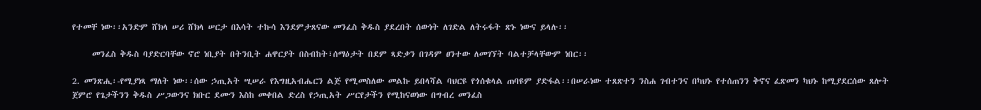የተመቸ ነው፡፡አንድም ሸክላ ሠሪ ሸክላ ሠርታ በእሳት ተኩሳ እንደምታጸናው መንፈስ ቅዱስ ያደረበት ሰውነት ለገድል ለትሩፋት ጽኑ ነውና ይላሉ፡፡

     መንፈስ ቅዱስ ባያድርባቸው ኖሮ ነቢያት በትንቢት ሐዋርያት በስብከት፣ሰማዕታት በደም ጻድቃን በገዳም ፀንተው ለመገኘት ባልተቻላቸውም ነበር፡፡

2. መንጽሒ፡-የሚያነጻ ማለት ነው፡፡ሰው ኃጢአት ሢሠራ የእግዚአብሔርን ልጅ የሚመስለው መልኩ ይበላሻል ባህርዩ የጎሰቁላል ጠባዩም ያድፋል፡፡በሠራነው ተጸጽተን ንስሐ ገብተንና በካህኑ የተሰጠንን ቅኖና ፈጽመን ካህኑ ከሚያደርሰው ጸሎት ጀምሮ የጌታችንን ቅዱስ ሥጋውንና ክቡር ደሙን እስከ መቀበል ድረስ የኃጢአት ሥርየታችን የሚከናወነው በግብረ መንፈስ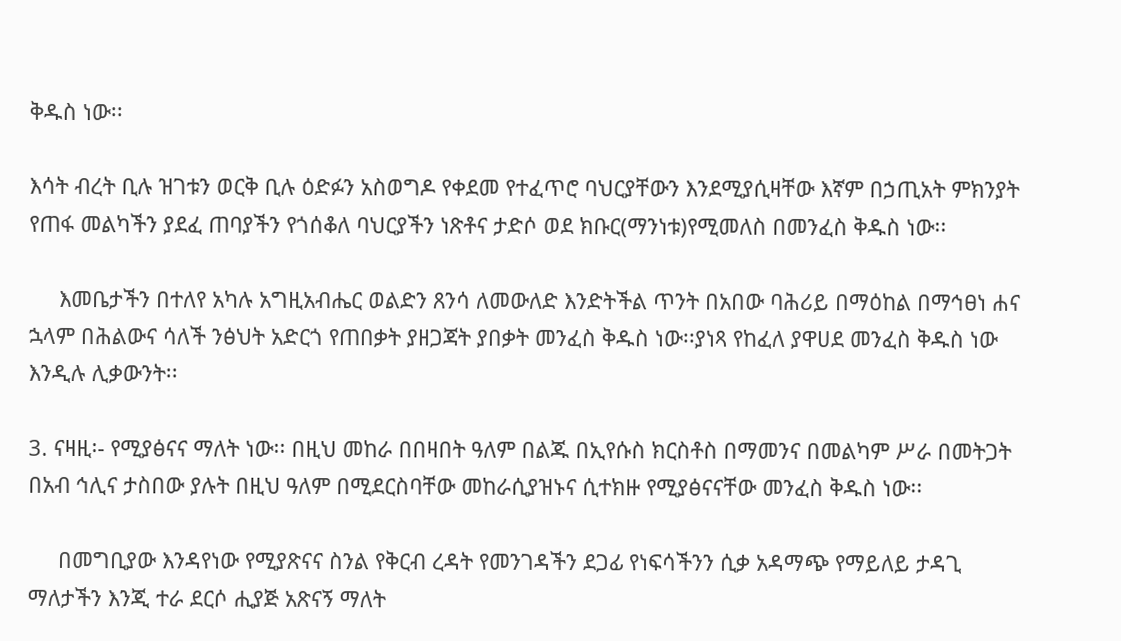ቅዱስ ነው፡፡

እሳት ብረት ቢሉ ዝገቱን ወርቅ ቢሉ ዕድፉን አስወግዶ የቀደመ የተፈጥሮ ባህርያቸውን እንደሚያሲዛቸው እኛም በኃጢአት ምክንያት የጠፋ መልካችን ያደፈ ጠባያችን የጎሰቆለ ባህርያችን ነጽቶና ታድሶ ወደ ክቡር(ማንነቱ)የሚመለስ በመንፈስ ቅዱስ ነው፡፡

     እመቤታችን በተለየ አካሉ አግዚአብሔር ወልድን ጸንሳ ለመውለድ እንድትችል ጥንት በአበው ባሕሪይ በማዕከል በማኅፀነ ሐና ኋላም በሕልውና ሳለች ንፅህት አድርጎ የጠበቃት ያዘጋጃት ያበቃት መንፈስ ቅዱስ ነው፡፡ያነጻ የከፈለ ያዋሀደ መንፈስ ቅዱስ ነው እንዲሉ ሊቃውንት፡፡

3. ናዛዚ፡- የሚያፅናና ማለት ነው፡፡ በዚህ መከራ በበዛበት ዓለም በልጁ በኢየሱስ ክርስቶስ በማመንና በመልካም ሥራ በመትጋት በአብ ኅሊና ታስበው ያሉት በዚህ ዓለም በሚደርስባቸው መከራሲያዝኑና ሲተክዙ የሚያፅናናቸው መንፈስ ቅዱስ ነው፡፡

     በመግቢያው እንዳየነው የሚያጽናና ስንል የቅርብ ረዳት የመንገዳችን ደጋፊ የነፍሳችንን ሲቃ አዳማጭ የማይለይ ታዳጊ ማለታችን እንጂ ተራ ደርሶ ሒያጅ አጽናኝ ማለት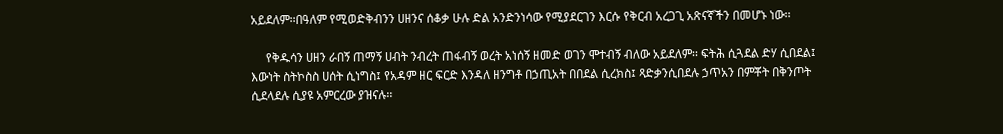አይደለም፡፡በዓለም የሚወድቅብንን ሀዘንና ሰቆቃ ሁሉ ድል አንድንነሳው የሚያደርገን እርሱ የቅርብ አረጋጊ አጽናኛችን በመሆኑ ነው፡፡

     የቅዱሳን ሀዘን ራበኝ ጠማኝ ሀብት ንብረት ጠፋብኝ ወረት አነሰኝ ዘመድ ወገን ሞተብኝ ብለው አይደለም፡፡ ፍትሕ ሲጓደል ድሃ ሲበደል፤ እውነት ስትኮስስ ሀሰት ሲነግስ፤ የአዳም ዘር ፍርድ እንዳለ ዘንግቶ በኃጢአት በበደል ሲረክስ፤ ጻድቃንሲበደሉ ኃጥአን በምቾት በቅንጦት ሲደላደሉ ሲያዩ አምርረው ያዝናሉ፡፡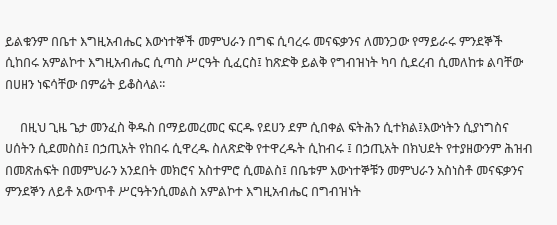ይልቁንም በቤተ እግዚአብሔር እውነተኞች መምህራን በግፍ ሲባረሩ መናፍቃንና ለመንጋው የማይራሩ ምንደኞች ሲከበሩ አምልኮተ እግዚአብሔር ሲጣስ ሥርዓት ሲፈርስ፤ ከጽድቅ ይልቅ የግብዝነት ካባ ሲደረብ ሲመለከቱ ልባቸው በሀዘን ነፍሳቸው በምሬት ይቆስላል፡፡

     በዚህ ጊዜ ጌታ መንፈስ ቅዱስ በማይመረመር ፍርዱ የደሀን ደም ሲበቀል ፍትሕን ሲተክል፤እውነትን ሲያነግስና ሀሰትን ሲደመስስ፤ በኃጢአት የከበሩ ሲዋረዱ ስለጽድቅ የተዋረዱት ሲከብሩ ፤ በኃጢአት በክህደት የተያዘውንም ሕዝብ በመጽሐፍት በመምህራን አንደበት መክሮና አስተምሮ ሲመልስ፤ በቤቱም እውነተኞቹን መምህራን አስነስቶ መናፍቃንና ምንደኞን ለይቶ አውጥቶ ሥርዓትንሲመልስ አምልኮተ እግዚአብሔር በግብዝነት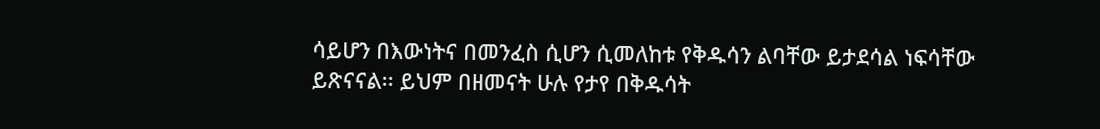ሳይሆን በእውነትና በመንፈስ ሲሆን ሲመለከቱ የቅዱሳን ልባቸው ይታደሳል ነፍሳቸው ይጽናናል፡፡ ይህም በዘመናት ሁሉ የታየ በቅዱሳት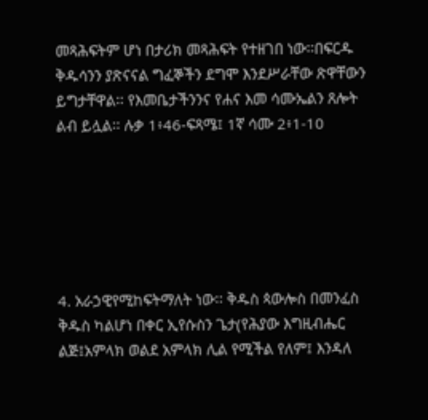መጻሕፍትም ሆነ በታሪክ መጻሕፍት የተዘገበ ነው፡፡በፍርዱ ቅዱሳንን ያጽናናል ግፈኞችን ደግሞ እንደሥራቸው ጽዋቸውን ይግታቸዋል፡፡ የእመቤታችንንና የሐና እመ ሳሙኤልን ጸሎት ልብ ይሏል፡፡ ሉቃ 1፥46-ፍጻሜ፤ 1ኛ ሳሙ 2፥1-10






4. አራኃዊየሚከፍትማለት ነው፡፡ ቅዱስ ጳውሎስ በመንፈስ ቅዱስ ካልሆነ በቀር ኢየሱስን ጌታ(የሕያው እግዚብሔር ልጅ፤አምላክ ወልደ አምላክ ሊል የሚችል የለም፤ እንዳለ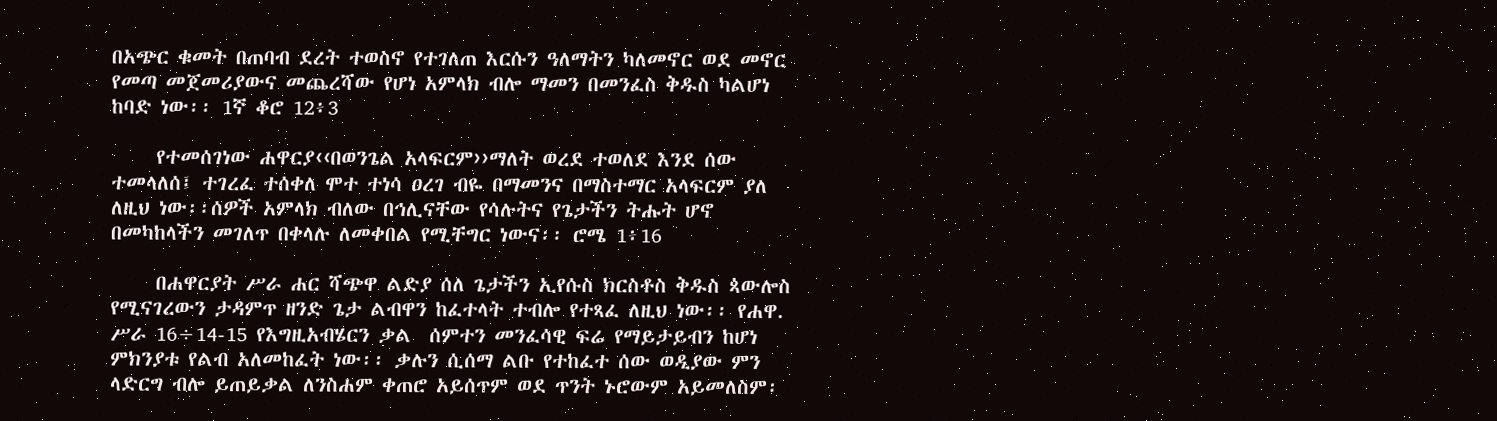በአጭር ቁመት በጠባብ ደረት ተወስኖ የተገለጠ እርሱን ዓለማትን ካለመኖር ወደ መኖር የመጣ መጀመሪያውና መጨረሻው የሆነ አምላክ ብሎ ማመን በመንፈስ ቅዱስ ካልሆነ ከባድ ነው፡፡ 1ኛ ቆሮ 12፥3

     የተመሰገነው ሐዋርያ‹‹በወንጌል አላፍርም››ማለት ወረደ ተወለደ እንደ ሰው ተመላለሰ፤ ተገረፈ ተሰቀለ ሞተ ተነሳ ዐረገ ብዬ በማመንና በማስተማር አላፍርም ያለ ለዚህ ነው፡፡ሰዎች አምላክ ብለው በኅሊናቸው የሳሉትና የጌታችን ትሑት ሆኖ በመካከላችን መገለጥ በቀላሉ ለመቀበል የሚቸግር ነውና፡፡ ሮሜ 1፥16

     በሐዋርያት ሥራ ሐር ሻጭዋ ልድያ ሰለ ጌታችን ኢየሱስ ክርስቶስ ቅዱስ ጳውሎስ የሚናገረውን ታዳምጥ ዘንድ ጌታ ልብዋን ከፈተላት ተብሎ የተጻፈ ለዚህ ነው፡፡ የሐዋ.  ሥራ 16÷14-15 የእግዚአብሄርን ቃል  ሰምተን መንፈሳዊ ፍሬ የማይታይብን ከሆነ ምክንያቱ የልብ አለመከፈት ነው፡፡ ቃሉን ሲሰማ ልቡ የተከፈተ ሰው ወዲያው ምን ላድርግ ብሎ ይጠይቃል ለንስሐም ቀጠሮ አይሰጥም ወደ ጥንት ኑሮውም አይመለስም፡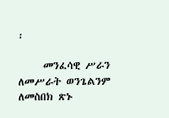፡

     መንፈሳዊ ሥራን ለመሥራት ወንጌልንም ለመስበክ ጽኑ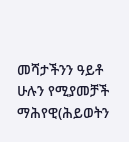መሻታችንን ዓይቶ ሁሉን የሚያመቻች ማሕየዊ(ሕይወትን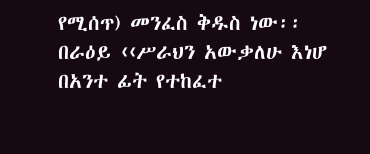የሚሰጥ) መንፈስ ቅዱስ ነው፡፡በራዕይ ‹‹ሥራህን አውቃለሁ እነሆ በአንተ ፊት የተከፈተ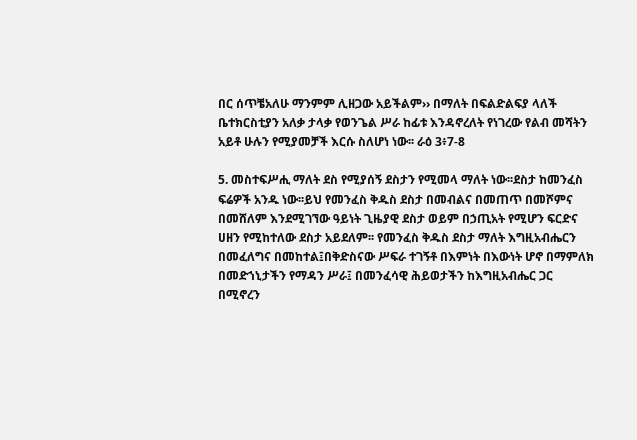በር ሰጥቼአለሁ ማንምም ሊዘጋው አይችልም›› በማለት በፍልድልፍያ ላለች ቤተክርስቲያን አለቃ ታላቃ የወንጌል ሥራ ከፊቱ እንዳኖረለት የነገረው የልብ መሻትን አይቶ ሁሉን የሚያመቻች እርሱ ስለሆነ ነው፡፡ ራዕ 3፥7-8

5. መስተፍሥሒ ማለት ደስ የሚያሰኝ ደስታን የሚመላ ማለት ነው፡፡ደስታ ከመንፈስ ፍሬዎች አንዱ ነው፡፡ይህ የመንፈስ ቅዱስ ደስታ በመብልና በመጠጥ በመሾምና በመሸለም እንደሚገኘው ዓይነት ጊዜያዊ ደስታ ወይም በኃጢአት የሚሆን ፍርድና ሀዘን የሚከተለው ደስታ አይደለም፡፡ የመንፈስ ቅዱስ ደስታ ማለት እግዚአብሔርን በመፈለግና በመከተል፤በቅድስናው ሥፍራ ተገኝቶ በእምነት በእውነት ሆኖ በማምለክ በመድኀኒታችን የማዳን ሥራ፤ በመንፈሳዊ ሕይወታችን ከእግዚአብሔር ጋር በሚኖረን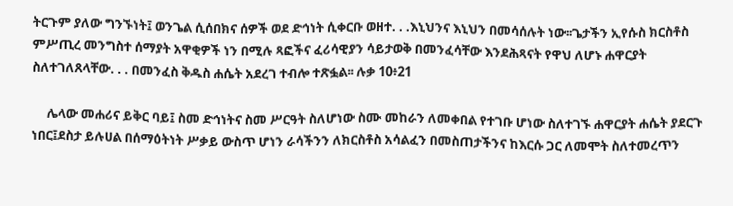ትርጉም ያለው ግንኙነት፤ ወንጌል ሲሰበክና ሰዎች ወደ ድኅነት ሲቀርቡ ወዘተ. . .እኒህንና እኒህን በመሳሰሉት ነው፡፡ጌታችን ኢየሱስ ክርስቶስ ምሥጢረ መንግስተ ሰማያት አዋቂዎች ነን በሚሉ ጻፎችና ፈሪሳዊያን ሳይታወቅ በመንፈሳቸው እንደሕጻናት የዋህ ለሆኑ ሐዋርያት ስለተገለጸላቸው. . . በመንፈስ ቅዱስ ሐሴት አደረገ ተብሎ ተጽፏል፡፡ ሉቃ 10፥21

     ሌላው መሐሪና ይቅር ባይ፤ ስመ ድኅነትና ስመ ሥርዓት ስለሆነው ስሙ መከራን ለመቀበል የተገቡ ሆነው ስለተገኙ ሐዋርያት ሐሴት ያደርጉ ነበር፤ደስታ ይሉሀል በሰማዕትነት ሥቃይ ውስጥ ሆነን ራሳችንን ለክርስቶስ አሳልፈን በመስጠታችንና ከእርሱ ጋር ለመሞት ስለተመረጥን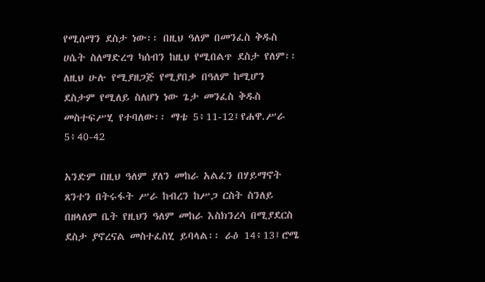የሚሰማን ደስታ ነው፡፡ በዚህ ዓለም በመንፈስ ቅዱስ ሀሴት ስለማድረግ ካሰብን ከዚህ የሚበልጥ ደስታ የለም፡፡ ለዚህ ሁሉ የሚያዘጋጅ የሚያበቃ በዓለም ከሚሆን ደስታም የሚለይ ስለሆነ ነው ጌታ መንፈስ ቅዱስ መስተፍሥሂ የተባለው፡፡ ማቴ 5፥11-12፤የሐዋ.ሥራ 5፥40-42

አንድም በዚህ ዓለም ያለን መከራ አልፈን በሃይማኖት ጸንተን በትሩፋት ሥራ ከብረን ከሥጋ ርስት ስንለይ በዘላለም ቤት የዚህን ዓለም መከራ እስክንረሳ በሚያደርስ ደስታ ያኖረናል መስተፈስሂ ይባላል፡፡ ራዕ 14፥13፤ሮሜ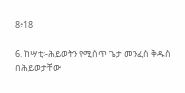8፥18

6. ከሣቲ፡-ሕይወትን የሚሰጥ ጌታ መንፈስ ቅዱስ በሕይወታቸው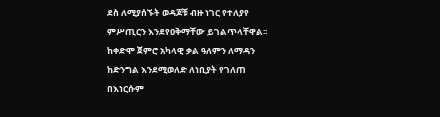ደስ ለሚያሰኙት ወዳጆቹ ብዙ ነገር የተለያየ ምሥጢርን እንደየዐቅማቸው ይገልጥላቸዋል፡፡ ከቀድሞ ጀምሮ አካላዊ ቃል ዓለምን ለማዳን ከድንግል እንደሚወለድ ለነቢያት የገለጠ በእነርሱም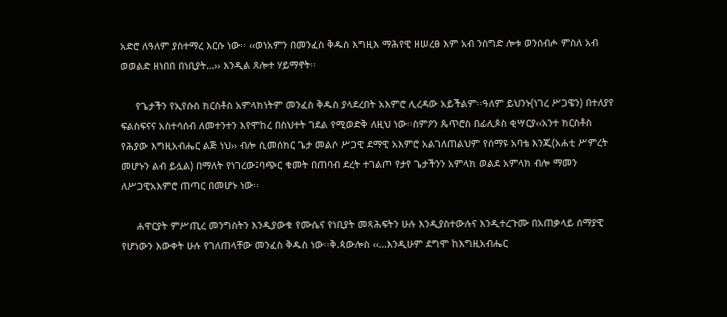አድሮ ለዓለም ያስተማረ እርሱ ነው፡፡ ‹‹ወነአምን በመንፈስ ቅዱስ እግዚእ ማሕየዊ ዘሠረፀ እም አብ ንስግድ ሎቱ ወንሰብሖ ምስለ አብ ወወልድ ዘነበበ በነቢያት…›› እንዲል ጸሎተ ሃይማኖት፡፡

     የጌታችን የኢየሱስ ክርስቶስ አምላክነትም መንፈስ ቅዱስ ያላደረበት አእምሮ ሊረዳው አይችልም፡፡ዓለም ይህንኑ(ነገረ ሥጋዌን) በተለያየ ፍልስፍናና አስተሳሰብ ለመተንተን እየሞከረ በስህተት ገደል የሚወድቅ ለዚህ ነው፡፡ስምዖን ጴጥሮስ በፊሊጶስ ቂሣርያ‹‹አንተ ክርስቶስ የሕያው እግዚአብሔር ልጅ ነህ›› ብሎ ሲመሰክር ጌታ መልሶ ሥጋዊ ደማዊ አእምሮ አልገለጠልህም የሰማዩ አባቴ እንጂ(አሐቲ ሥምረት መሆኑን ልብ ይሏል) በማለት የነገረው፤ባጭር ቁመት በጠባብ ደረት ተገልጦ የታየ ጌታችንን አምላክ ወልደ አምላክ ብሎ ማመን ለሥጋዊአእምሮ ጠጣር በመሆኑ ነው፡፡

     ሐዋርያት ምሥጢረ መንግስትን እንዲያውቁ የሙሴና የነቢያት መጻሕፍትን ሁሉ እንዲያስተውሉና እንዲተረጉሙ በአጠቃላይ ሰማያዊ የሆነውን እውቀት ሁሉ የገለጠላቸው መንፈስ ቅዱስ ነው፡፡ቅ.ጳውሎስ ‹‹…እንዲሁም ደግሞ ከእግዚአብሔር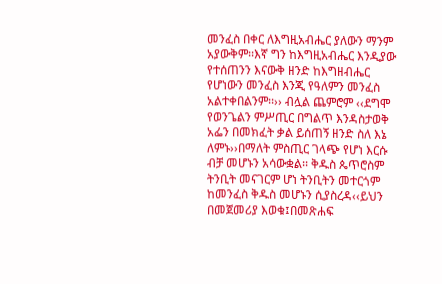መንፈስ በቀር ለእግዚአብሔር ያለውን ማንም አያውቅም፡፡እኛ ግን ከእግዚአብሔር እንዲያው የተሰጠንን እናውቅ ዘንድ ከእግዘብሔር የሆነውን መንፈስ እንጂ የዓለምን መንፈስ አልተቀበልንም፡፡›› ብሏል ጨምሮም ‹‹ደግሞ የወንጌልን ምሥጢር በግልጥ እንዳስታወቅ አፌን በመክፈት ቃል ይሰጠኝ ዘንድ ስለ እኔ ለምኑ››በማለት ምስጢር ገላጭ የሆነ እርሱ ብቻ መሆኑን አሳውቋል፡፡ ቅዱስ ጴጥሮስም ትንቢት መናገርም ሆነ ትንቢትን መተርጎም ከመንፈስ ቅዱስ መሆኑን ሲያስረዳ‹‹ይህን በመጀመሪያ እወቁ፤በመጽሐፍ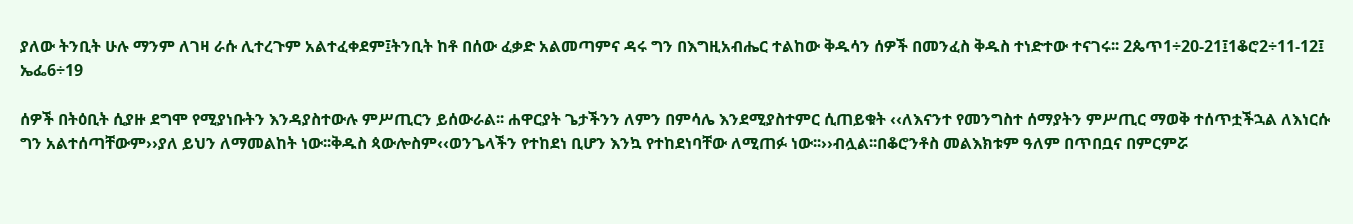ያለው ትንቢት ሁሉ ማንም ለገዛ ራሱ ሊተረጉም አልተፈቀደም፤ትንቢት ከቶ በሰው ፈቃድ አልመጣምና ዳሩ ግን በእግዚአብሔር ተልከው ቅዱሳን ሰዎች በመንፈስ ቅዱስ ተነድተው ተናገሩ፡፡ 2ጴጥ1÷20-21፤1ቆሮ2÷11-12፤ ኤፌ6÷19

ሰዎች በትዕቢት ሲያዙ ደግሞ የሚያነቡትን እንዳያስተውሉ ምሥጢርን ይሰውራል፡፡ ሐዋርያት ጌታችንን ለምን በምሳሌ እንደሚያስተምር ሲጠይቁት ‹‹ለእናንተ የመንግስተ ሰማያትን ምሥጢር ማወቅ ተሰጥቷችኋል ለእነርሱ ግን አልተሰጣቸውም››ያለ ይህን ለማመልከት ነው፡፡ቅዱስ ጳውሎስም‹‹ወንጌላችን የተከደነ ቢሆን እንኳ የተከደነባቸው ለሚጠፉ ነው፡፡››ብሏል፡፡በቆሮንቶስ መልእክቱም ዓለም በጥበቧና በምርምሯ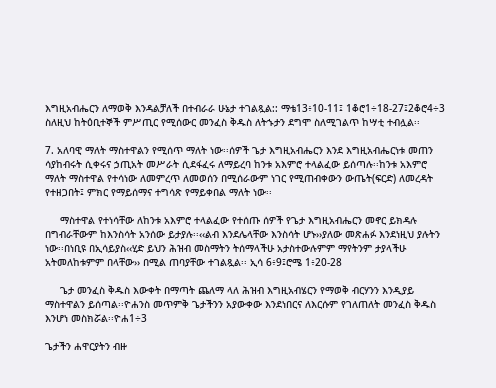እግዚአብሔርን ለማወቅ እንዳልቻለች በተብራራ ሁኔታ ተገልጿል:: ማቴ13፥10-11፤ 1ቆሮ1÷18-27፤2ቆሮ4÷3 ስለዚህ ከትዕቢተኞች ምሥጢር የሚሰውር መንፈስ ቅዱስ ለትኁታን ደግሞ ስለሚገልጥ ከሣቲ ተብሏል፡፡

7. አለባዊ ማለት ማስተዋልን የሚሰጥ ማለት ነው፡፡ሰዎች ጌታ እግዚአብሔርን እንደ እግዚአብሔርነቱ መጠን ሳያከብሩት ሲቀሩና ኃጢአት መሥራት ሲደፋፈሩ ለማይረባ ከንቱ አእምሮ ተላልፈው ይሰጣሉ፡፡ከንቱ አእምሮ ማለት ማስተዋል የተሳነው ለመምረጥ ለመወሰን በሚሰራውም ነገር የሚጠብቀውን ውጤት(ፍርድ) ለመረዳት የተዘጋበት፤ ምክር የማይሰማና ተግሳጽ የማይቀበል ማለት ነው፡፡

     ማስተዋል የተነሳቸው ለከንቱ አእምሮ ተላልፈው የተሰጡ ሰዎች የጌታ እግዚአብሔርን መኖር ይክዳሉ በግብራቸውም ከእንስሳት አንሰው ይታያሉ፡፡‹‹ልብ እንደሌላቸው እንስሳት ሆኑ››ያለው መጽሐፉ እንደነዚህ ያሉትን ነው፡፡በነቢዩ በኢሳይያስ‹‹ሂድ ይህን ሕዝብ መስማትን ትሰማላችሁ አታስተውሉምም ማየትንም ታያላችሁ አትመለከቱምም በላቸው›› በሚል ጠባያቸው ተገልጿል፡፡ ኢሳ 6፥9፤ሮሜ 1፥20-28

     ጌታ መንፈስ ቅዱስ እውቀት በማጣት ጨለማ ላለ ሕዝብ እግዚአብሄርን የማወቅ ብርሃንን እንዲያይ ማስተዋልን ይሰጣል፡፡ዮሐንስ መጥምቅ ጌታችንን አያውቀው እንደነበርና ለእርሱም የገለጠለት መንፈስ ቅዱስ እንሆነ መስክሯል፡፡ዮሐ1÷3

ጌታችን ሐዋርያትን ብዙ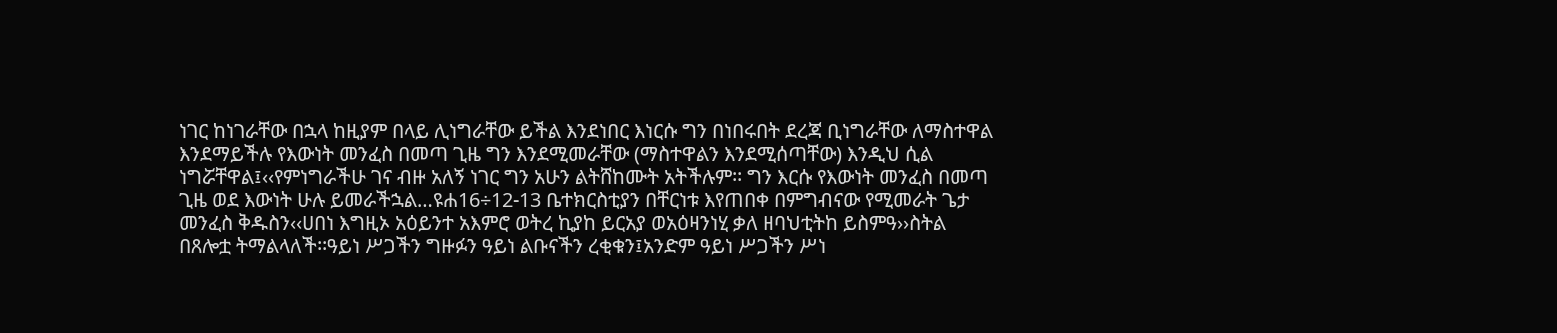ነገር ከነገራቸው በኋላ ከዚያም በላይ ሊነግራቸው ይችል እንደነበር እነርሱ ግን በነበሩበት ደረጃ ቢነግራቸው ለማስተዋል እንደማይችሉ የእውነት መንፈስ በመጣ ጊዜ ግን እንደሚመራቸው (ማስተዋልን እንደሚሰጣቸው) እንዲህ ሲል ነግሯቸዋል፤‹‹የምነግራችሁ ገና ብዙ አለኝ ነገር ግን አሁን ልትሸከሙት አትችሉም፡፡ ግን እርሱ የእውነት መንፈስ በመጣ ጊዜ ወደ እውነት ሁሉ ይመራችኋል…ዩሐ16÷12-13 ቤተክርስቲያን በቸርነቱ እየጠበቀ በምግብናው የሚመራት ጌታ መንፈስ ቅዱስን‹‹ሀበነ እግዚኦ አዕይንተ አእምሮ ወትረ ኪያከ ይርአያ ወአዕዛንነሂ ቃለ ዘባህቲትከ ይስምዓ››ስትል በጸሎቷ ትማልላለች፡፡ዓይነ ሥጋችን ግዙፉን ዓይነ ልቡናችን ረቂቁን፤አንድም ዓይነ ሥጋችን ሥነ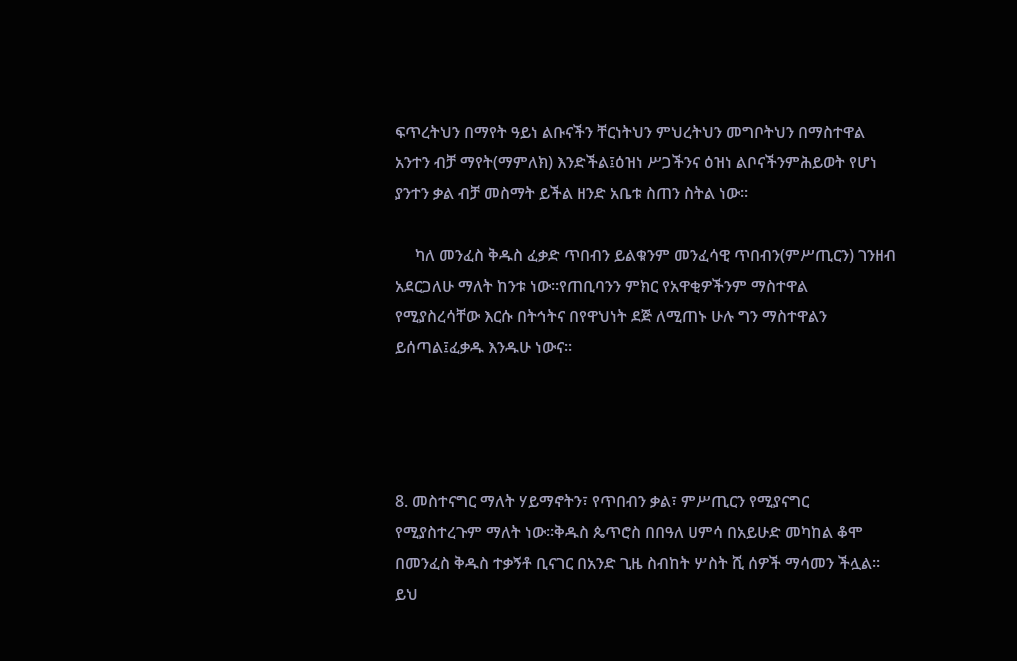ፍጥረትህን በማየት ዓይነ ልቡናችን ቸርነትህን ምህረትህን መግቦትህን በማስተዋል አንተን ብቻ ማየት(ማምለክ) እንድችል፤ዕዝነ ሥጋችንና ዕዝነ ልቦናችንምሕይወት የሆነ ያንተን ቃል ብቻ መስማት ይችል ዘንድ አቤቱ ስጠን ስትል ነው፡፡

     ካለ መንፈስ ቅዱስ ፈቃድ ጥበብን ይልቁንም መንፈሳዊ ጥበብን(ምሥጢርን) ገንዘብ አደርጋለሁ ማለት ከንቱ ነው፡፡የጠቢባንን ምክር የአዋቂዎችንም ማስተዋል የሚያስረሳቸው እርሱ በትኅትና በየዋህነት ደጅ ለሚጠኑ ሁሉ ግን ማስተዋልን ይሰጣል፤ፈቃዱ እንዱሁ ነውና፡፡




8. መስተናግር ማለት ሃይማኖትን፣ የጥበብን ቃል፣ ምሥጢርን የሚያናግር የሚያስተረጉም ማለት ነው፡፡ቅዱስ ጴጥሮስ በበዓለ ሀምሳ በአይሁድ መካከል ቆሞ በመንፈስ ቅዱስ ተቃኝቶ ቢናገር በአንድ ጊዜ ስብከት ሦስት ሺ ሰዎች ማሳመን ችሏል፡፡ ይህ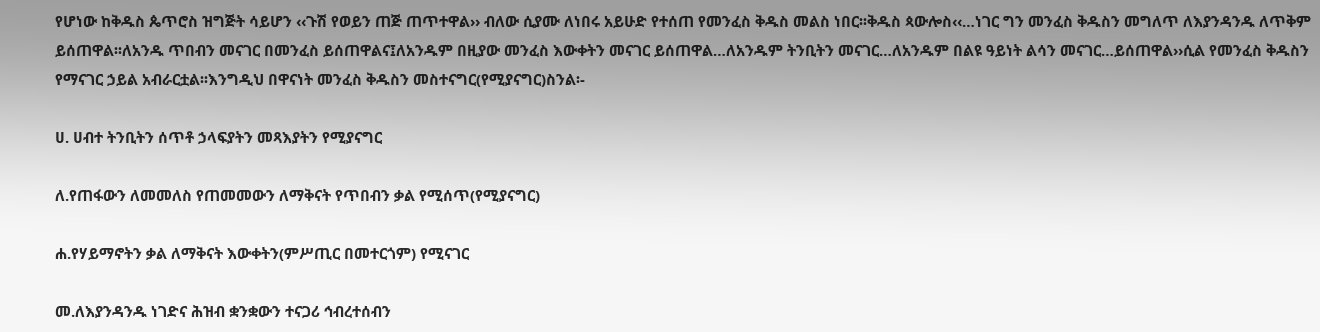የሆነው ከቅዱስ ጴጥሮስ ዝግጅት ሳይሆን ‹‹ጉሽ የወይን ጠጅ ጠጥተዋል›› ብለው ሲያሙ ለነበሩ አይሁድ የተሰጠ የመንፈስ ቅዱስ መልስ ነበር፡፡ቅዱስ ጳውሎስ‹‹…ነገር ግን መንፈስ ቅዱስን መግለጥ ለእያንዳንዱ ለጥቅም ይሰጠዋል፡፡ለአንዱ ጥበብን መናገር በመንፈስ ይሰጠዋልና፤ለአንዱም በዚያው መንፈስ እውቀትን መናገር ይሰጠዋል…ለአንዱም ትንቢትን መናገር…ለአንዱም በልዩ ዓይነት ልሳን መናገር…ይሰጠዋል››ሲል የመንፈስ ቅዱስን የማናገር ኃይል አብራርቷል፡፡እንግዲህ በዋናነት መንፈስ ቅዱስን መስተናግር(የሚያናግር)ስንል፡-

ሀ. ሀብተ ትንቢትን ሰጥቶ ኃላፍያትን መጻእያትን የሚያናግር

ለ.የጠፋውን ለመመለስ የጠመመውን ለማቅናት የጥበብን ቃል የሚሰጥ(የሚያናግር)

ሐ.የሃይማኖትን ቃል ለማቅናት እውቀትን(ምሥጢር በመተርጎም) የሚናገር

መ.ለእያንዳንዱ ነገድና ሕዝብ ቋንቋውን ተናጋሪ ኅብረተሰብን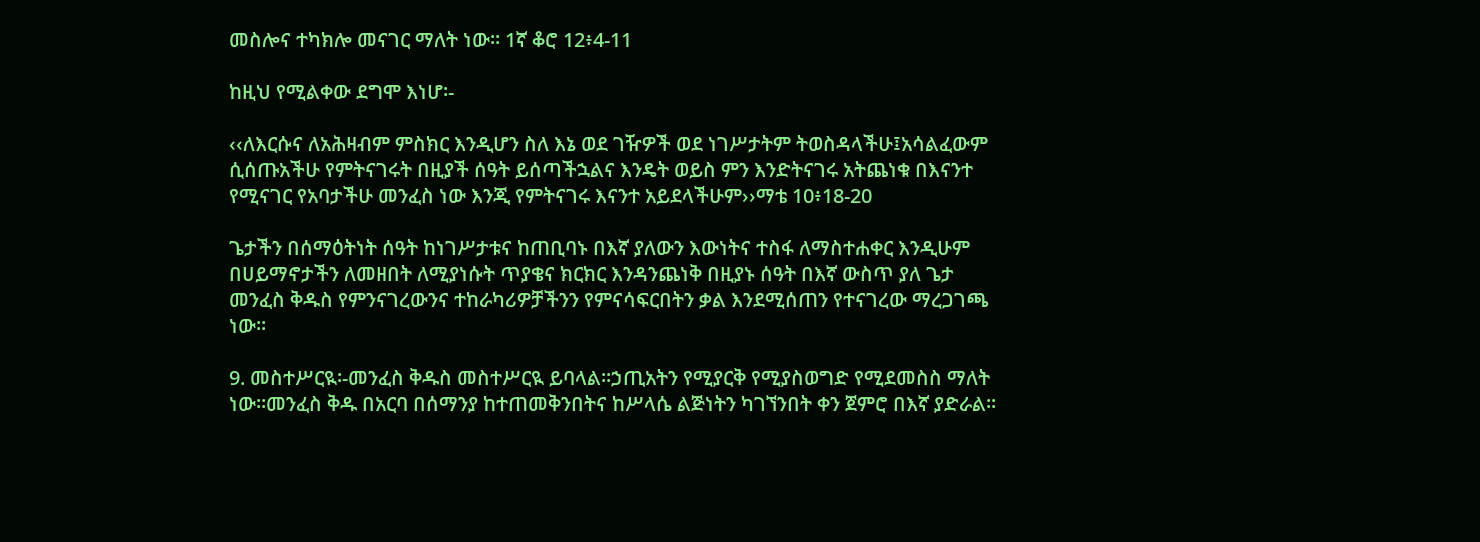መስሎና ተካክሎ መናገር ማለት ነው፡፡ 1ኛ ቆሮ 12፥4-11

ከዚህ የሚልቀው ደግሞ እነሆ፡-

‹‹ለእርሱና ለአሕዛብም ምስክር እንዲሆን ስለ እኔ ወደ ገዥዎች ወደ ነገሥታትም ትወስዳላችሁ፤አሳልፈውም ሲሰጡአችሁ የምትናገሩት በዚያች ሰዓት ይሰጣችኋልና እንዴት ወይስ ምን እንድትናገሩ አትጨነቁ በእናንተ የሚናገር የአባታችሁ መንፈስ ነው እንጂ የምትናገሩ እናንተ አይደላችሁም››ማቴ 10፥18-20

ጌታችን በሰማዕትነት ሰዓት ከነገሥታቱና ከጠቢባኑ በእኛ ያለውን እውነትና ተስፋ ለማስተሐቀር እንዲሁም በሀይማኖታችን ለመዘበት ለሚያነሱት ጥያቄና ክርክር እንዳንጨነቅ በዚያኑ ሰዓት በእኛ ውስጥ ያለ ጌታ መንፈስ ቅዱስ የምንናገረውንና ተከራካሪዎቻችንን የምናሳፍርበትን ቃል እንደሚሰጠን የተናገረው ማረጋገጫ ነው፡፡

9. መስተሥርዪ፡-መንፈስ ቅዱስ መስተሥርዪ ይባላል፡፡ኃጢአትን የሚያርቅ የሚያስወግድ የሚደመስስ ማለት ነው፡፡መንፈስ ቅዱ በአርባ በሰማንያ ከተጠመቅንበትና ከሥላሴ ልጅነትን ካገኘንበት ቀን ጀምሮ በእኛ ያድራል፡፡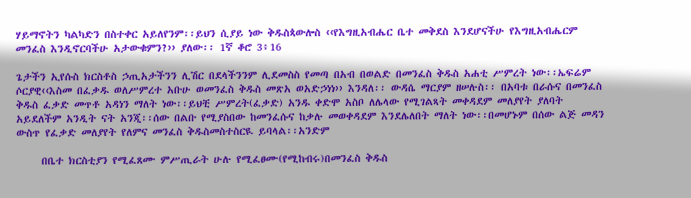ሃይማኖትን ካልካድን በስተቀር አይለየንም፡፡ይህን ሲያይ ነው ቅዱስጳውሎስ ‹‹የእግዚአብሔር ቤተ መቅደስ እንደሆናችሁ የእግዚአብሔርም መንፈስ እንዲኖርባችሁ አታውቁምን?›› ያለው፡፡ 1ኛ ቆሮ 3፥16

ጌታችን ኢየሱስ ክርስቶስ ኃጢአታችንን ሊሽር በደላችንንም ሊደመስስ የመጣ በአብ በወልድ በመንፈስ ቅዱስ አሐቲ ሥምረት ነው፡፡ኤፍሬም ሶርያዊ‹‹እስመ በፈቃዱ ወለሥምረተ አቡሁ ወመንፈስ ቅዱስ መጽአ ወአድኃነነ›› እንዳለ፡፡ ውዳሴ ማርያም ዘሠሉስ፡፡ በአባቱ በራሱና በመንፈስ ቅዱስ ፈቃድ መጥቶ አዳነን ማለት ነው፡፡ይህቺ ሥምረት(ፈቃድ) አንዱ ቀድሞ አስቦ ለሌላው የሚገልጻት መቀዳደም መለያየት ያለባት አይደለችም አንዲት ናት አንጂ፡፡ሰው በልቡ የሚያስበው ከመንፈሱና ከቃሉ መወቀዳደም እንደሌለበት ማለት ነው፡፡በመሆኑም በሰው ልጅ መዳን ውስጥ የፈቃድ መለያየት የለምና መንፈስ ቅዱስመስተስርዪ ይባላል፡፡አንድም

     በቤተ ክርስቲያን የሚፈጸሙ ምሥጢራት ሁሉ የሚፈፀሙ(የሚከብሩ)በመንፈስ ቅዱስ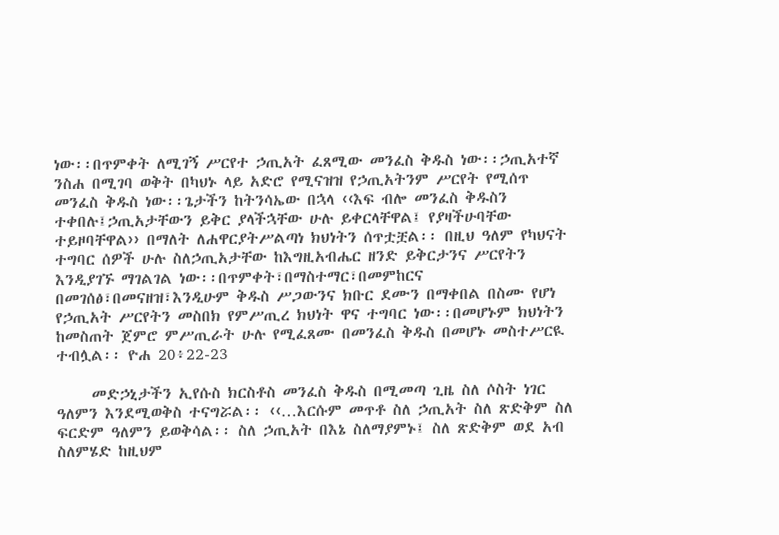ነው፡፡በጥምቀት ለሚገኝ ሥርየተ ኃጢአት ፈጸሚው መንፈስ ቅዱስ ነው፡፡ኃጢአተኛ ንስሐ በሚገባ ወቅት በካህኑ ላይ አድሮ የሚናዝዝ የኃጢአትንም ሥርየት የሚሰጥ መንፈስ ቅዱስ ነው፡፡ጌታችን ከትንሳኤው በኋላ ‹‹እፍ ብሎ መንፈስ ቅዱስን ተቀበሉ፤ኃጢአታቸውን ይቅር ያላችኋቸው ሁሉ ይቀርላቸዋል፤ የያዛችሁባቸው ተይዞባቸዋል›› በማለት ለሐዋርያትሥልጣነ ክህነትን ሰጥቷቿል፡፡ በዚህ ዓለም የካህናት ተግባር ሰዎች ሁሉ ስለኃጢአታቸው ከእግዚአብሔር ዘንድ ይቅርታንና ሥርየትን እንዲያገኙ ማገልገል ነው፡፡በጥምቀት፣በማስተማር፣በመምከርና በመገሰፅ፣በመናዘዝ፣እንዲሁም ቅዱስ ሥጋውንና ክቡር ደሙን በማቀበል በስሙ የሆነ የኃጢአት ሥርየትን መስበክ የምሥጢረ ክህነት ዋና ተግባር ነው፡፡በመሆኑም ክህነትን ከመስጠት ጀምሮ ምሥጢራት ሁሉ የሚፈጸሙ በመንፈስ ቅዱስ በመሆኑ መስተሥርዪ ተብሏል፡፡ ዮሐ 20፥22-23

     መድኃኒታችን ኢየሱስ ክርስቶስ መንፈስ ቅዱስ በሚመጣ ጊዜ ስለ ሶስት ነገር ዓለምን እንደሚወቅስ ተናግሯል፡፡ ‹‹…እርሱም መጥቶ ስለ ኃጢአት ስለ ጽድቅም ስለ ፍርድም ዓለምን ይወቅሳል፡፡ ስለ ኃጢአት በእኔ ስለማያምኑ፤ ስለ ጽድቅም ወደ አብ ስለምሄድ ከዚህም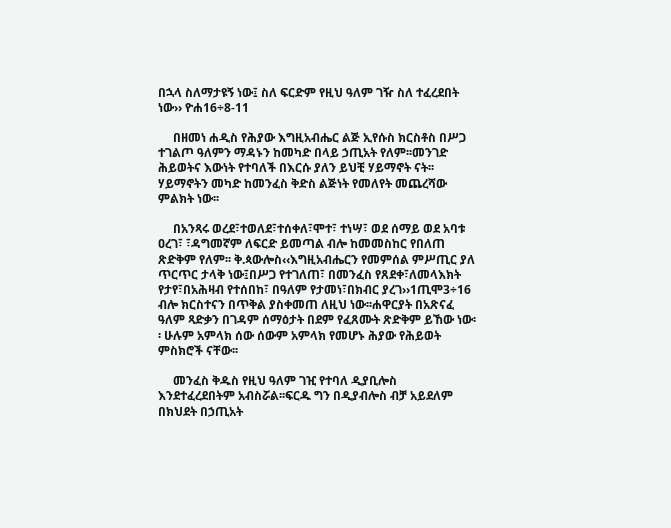በኋላ ስለማታዩኝ ነው፤ ስለ ፍርድም የዚህ ዓለም ገዥ ስለ ተፈረደበት ነው›› ዮሐ16÷8-11

     በዘመነ ሐዲስ የሕያው እግዚአብሔር ልጅ ኢየሱስ ክርስቶስ በሥጋ ተገልጦ ዓለምን ማዳኑን ከመካድ በላይ ኃጢአት የለም፡፡መንገድ ሕይወትና እውነት የተባለች በእርሱ ያለን ይህቺ ሃይማኖት ናት፡፡ሃይማኖትን መካድ ከመንፈስ ቅድስ ልጅነት የመለየት መጨረሻው ምልክት ነው፡፡

     በአንጻሩ ወረደ፣ተወለደ፣ተሰቀለ፣ሞተ፣ ተነሣ፣ ወደ ሰማይ ወደ አባቱ ዐረገ፣ ፣ዳግመኛም ለፍርድ ይመጣል ብሎ ከመመስከር የበለጠ ጽድቅም የለም፡፡ ቅ.ጳውሎስ‹‹እግዚአብሔርን የመምሰል ምሥጢር ያለ ጥርጥር ታላቅ ነው፤በሥጋ የተገለጠ፣ በመንፈስ የጸደቀ፣ለመላእክት የታየ፣በአሕዛብ የተሰበከ፣ በዓለም የታመነ፣በክብር ያረገ››1ጢሞ3÷16 ብሎ ክርስተናን በጥቅል ያስቀመጠ ለዚህ ነው፡፡ሐዋርያት በአጽናፈ ዓለም ጻድቃን በገዳም ሰማዕታት በደም የፈጸሙት ጽድቅም ይኸው ነው፡፡ ሁሉም አምላክ ሰው ሰውም አምላክ የመሆኑ ሕያው የሕይወት ምስክሮች ናቸው፡፡

     መንፈስ ቅዱስ የዚህ ዓለም ገዢ የተባለ ዲያቢሎስ እንደተፈረደበትም አብስሯል፡፡ፍርዱ ግን በዲያብሎስ ብቻ አይደለም በክህደት በኃጢአት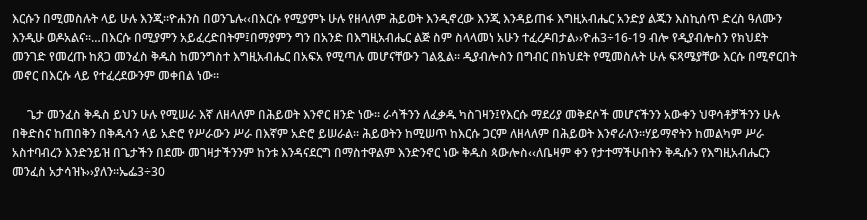እርሱን በሚመስሉት ላይ ሁሉ እንጂ፡፡ዮሐንስ በወንጌሉ‹‹በእርሱ የሚያምኑ ሁሉ የዘላለም ሕይወት እንዲኖረው እንጂ እንዳይጠፋ እግዚአብሔር አንድያ ልጁን እስኪሰጥ ድረስ ዓለሙን እንዲሁ ወዶአልና፡፡…በእርሱ በሚያምን አይፈረድበትም፤በማያምን ግን በአንድ በእግዚአብሔር ልጅ ስም ስላላመነ አሁን ተፈረዶበታል››ዮሐ3÷16-19 ብሎ የዲያብሎስን የክህደት መንገድ የመረጡ ከጸጋ መንፈስ ቅዱስ ከመንግስተ እግዚአብሔር በአፍአ የሚጣሉ መሆናቸውን ገልጿል፡፡ ዲያብሎስን በግብር በክህደት የሚመስሉት ሁሉ ፍጻሜያቸው እርሱ በሚኖርበት መኖር በእርሱ ላይ የተፈረደውንም መቀበል ነው፡፡

     ጌታ መንፈስ ቅዱስ ይህን ሁሉ የሚሠራ እኛ ለዘላለም በሕይወት እንኖር ዘንድ ነው፡፡ ራሳችንን ለፈቃዱ ካስገዛን፤የእርሱ ማደሪያ መቅደሶች መሆናችንን አውቀን ህዋሳቶቻችንን ሁሉ በቅድስና ከጠበቅን በቅዱሳን ላይ አድሮ የሥራውን ሥራ በእኛም አድሮ ይሠራል፡፡ ሕይወትን ከሚሠጥ ከእርሱ ጋርም ለዘላለም በሕይወት እንኖራለን፡፡ሃይማኖትን ከመልካም ሥራ አስተባብረን እንድንይዝ በጌታችን በደሙ መገዛታችንንም ከንቱ እንዳናደርግ በማስተዋልም እንድንኖር ነው ቅዱስ ጳውሎስ‹‹ለቤዛም ቀን የታተማችሁበትን ቅዱሱን የእግዚአብሔርን መንፈስ አታሳዝኑ››ያለን፡፡ኤፌ3÷30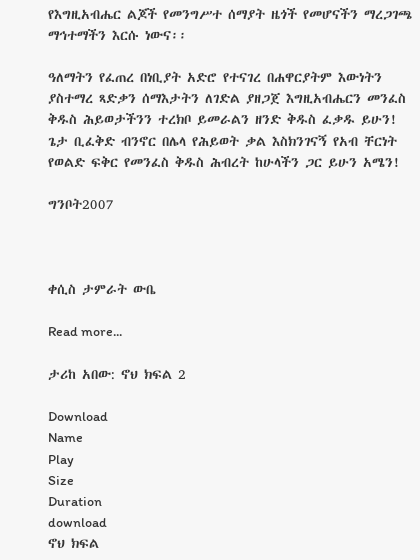የእግዚአብሔር ልጆች የመንግሥተ ሰማያት ዜጎች የመሆናችን ማረጋገጫ ማኅተማችን እርሱ ነውና፡፡

ዓለማትን የፈጠረ በነቢያት አድሮ የተናገረ በሐዋርያትም እውነትን ያስተማረ ጻድቃን ሰማእታትን ለገድል ያዘጋጀ እግዚአብሔርን መንፈስ ቅዱስ ሕይወታችንን ተረክቦ ይመራልን ዘንድ ቅዱስ ፈቃዱ ይሁን! ጌታ ቢፈቅድ ብንኖር በሌላ የሕይወት ቃል እስክንገናኝ የአብ ቸርነት የወልድ ፍቅር የመንፈስ ቅዱስ ሕብረት ከሁላችን ጋር ይሁን አሜን!

ግንቦት2007



ቀሲስ ታምራት ውቤ

Read more...

ታሪከ አበው: ኖህ ክፍል 2

Download
Name
Play
Size
Duration
download
ኖህ ክፍል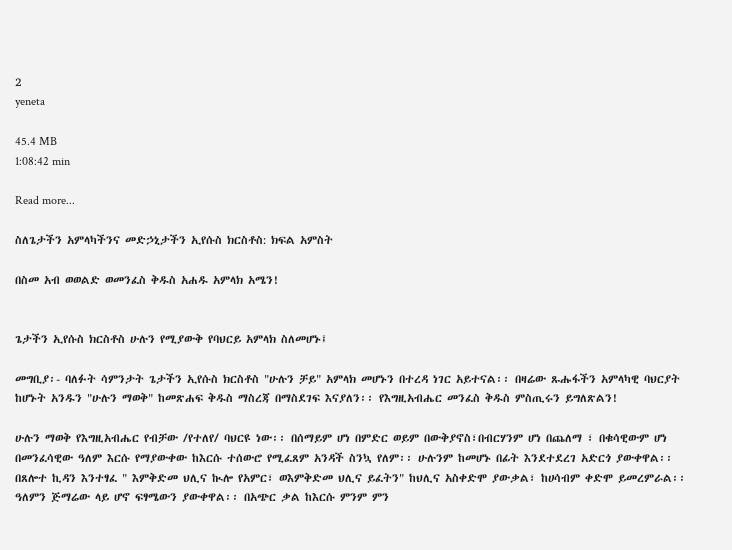2
yeneta

45.4 MB
1:08:42 min

Read more...

ስለጌታችን አምላካችንና መድኃኒታችን ኢየሱስ ክርስቶስ: ክፍል አምስት

በስመ አብ ወወልድ ወመንፈስ ቅዱስ አሐዱ አምላክ አሜን!


ጌታችን ኢየሱስ ክርስቶስ ሁሉን የሚያውቅ የባህርይ አምላክ ስለመሆኑ፤

መግቢያ፡- ባለፉት ሳምንታት ጌታችን ኢየሱስ ክርስቶስ "ሁሉን ቻይ" አምላክ መሆኑን በተረዳ ነገር አይተናል፡፡ በዛሬው ጹሑፋችን አምላካዊ ባህርያት ከሆኑት አንዱን "ሁሉን ማወቅ" ከመጽሐፍ ቅዱስ ማስረጃ በማስደገፍ እናያለን፡፡ የእግዚአብሔር መንፈስ ቅዱስ ምስጢሩን ይግለጽልን!

ሁሉን ማወቅ የእግዚአብሔር የብቻው /የተለየ/ ባህርዩ ነው፡፡ በሰማይም ሆነ በምድር ወይም በውቅያኖስ፣በብርሃንም ሆነ በጨለማ ፣ በቁሳዊውም ሆነ በመንፈሳዊው ዓለም እርሱ የማያውቀው ከእርሱ ተሰውሮ የሚፈጸም አንዳች ስንኳ የለም፡፡ ሁሉንም ከመሆኑ በፊት እንደተደረገ አድርጎ ያውቀዋል፡፡ በጸሎተ ኪዳን እንተፃፈ " እምቅድመ ህሊና ኲሎ የአምር፣ ወእምቅድመ ህሊና ይፈትን" ከህሊና አስቀድሞ ያውቃል፣ ከሀሳብም ቀድሞ ይመረምራል፡፡ ዓለምን ጅማሬው ላይ ሆኖ ፍፃሜውን ያውቀዋል፡፡ በአጭር ቃል ከእርሱ ምንም ምን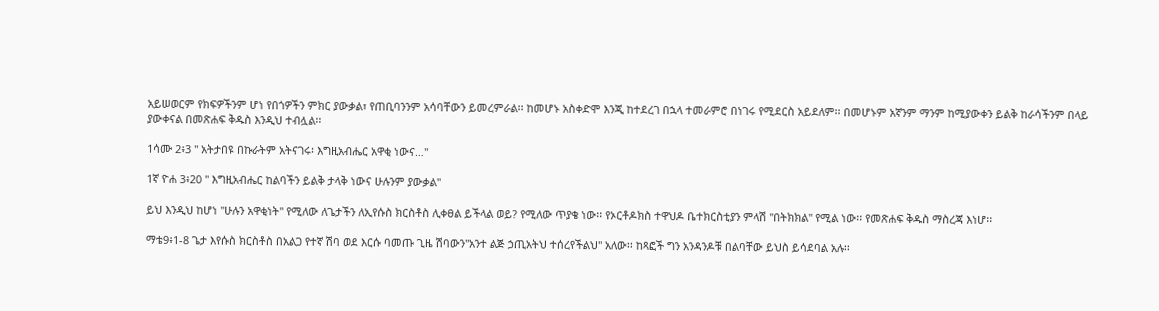አይሠወርም የክፍዎችንም ሆነ የበጎዎችን ምክር ያውቃል፣ የጠቢባንንም አሳባቸውን ይመረምራል፡፡ ከመሆኑ አስቀድሞ እንጂ ከተደረገ በኋላ ተመራምሮ በነገሩ የሚደርስ አይደለም፡፡ በመሆኑም አኛንም ማንም ከሚያውቀን ይልቅ ከራሳችንም በላይ ያውቀናል በመጽሐፍ ቅዱስ እንዲህ ተብሏል፡፡

1ሳሙ 2፥3 " አትታበዩ በኩራትም አትናገሩ፡ እግዚአብሔር አዋቂ ነውና…"

1ኛ ዮሐ 3፥20 " እግዚአብሔር ከልባችን ይልቅ ታላቅ ነውና ሁሉንም ያውቃል"

ይህ እንዲህ ከሆነ "ሁሉን አዋቂነት" የሚለው ለጌታችን ለኢየሱስ ክርስቶስ ሊቀፀል ይችላል ወይ? የሚለው ጥያቄ ነው፡፡ የኦርቶዶክስ ተዋህዶ ቤተክርስቲያን ምላሽ "በትክክል" የሚል ነው፡፡ የመጽሐፍ ቅዱስ ማስረጃ እነሆ፡፡

ማቴ9፥1-8 ጌታ እየሱስ ክርስቶስ በአልጋ የተኛ ሽባ ወደ እርሱ ባመጡ ጊዜ ሽባውን"አንተ ልጅ ኃጢአትህ ተሰረየችልህ" አለው፡፡ ከጻፎች ግን አንዳንዶቹ በልባቸው ይህስ ይሳደባል አሉ፡፡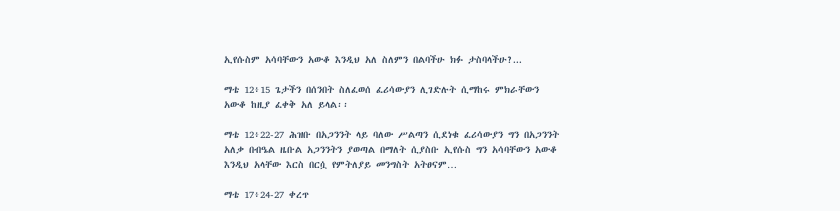ኢየሱስም አሳባቸውን አውቆ እንዲህ አለ ስለምን በልባችሁ ክፉ ታስባላችሁ?...

ማቴ 12፥15 ጌታችን በሰንበት ስለፈወሰ ፈሪሳውያን ሊገድሉት ሲማከሩ ምክራቸውን አውቆ ከዚያ ፈቀቅ አለ ይላል፡፡

ማቴ 12፥22-27 ሕዝቡ በአጋንንት ላይ ባለው ሥልጣን ሲደነቁ ፈሪሳውያን ግን በአጋንንት አለቃ በብዔል ዜቡል አጋንንትን ያወጣል በማለት ሲያስቡ ኢየሱስ ግን አሳባቸውን አውቆ እንዲህ አላቸው እርስ በርሷ የምትለያይ መንግስት አትፀናም…

ማቴ 17፥24-27 ቀረጥ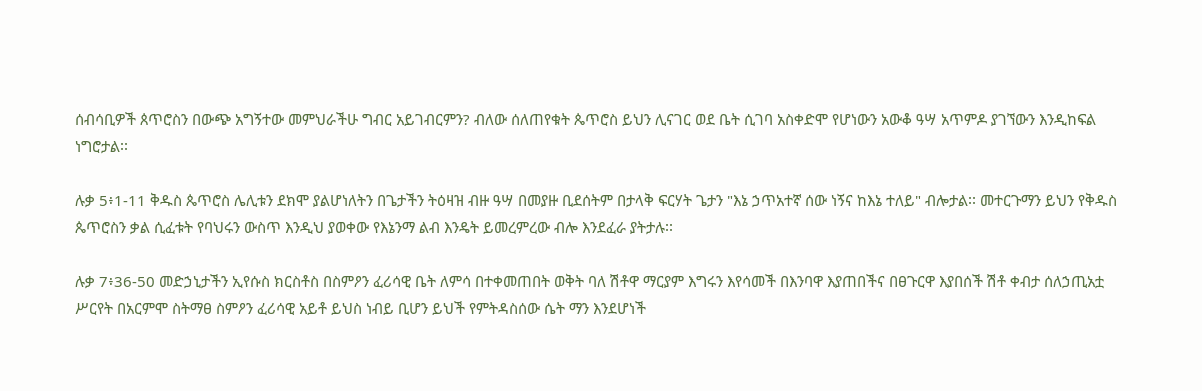ሰብሳቢዎች ጰጥሮስን በውጭ አግኝተው መምህራችሁ ግብር አይገብርምን? ብለው ሰለጠየቁት ጴጥሮስ ይህን ሊናገር ወደ ቤት ሲገባ አስቀድሞ የሆነውን አውቆ ዓሣ አጥምዶ ያገኘውን እንዲከፍል ነግሮታል፡፡

ሉቃ 5፥1-11 ቅዱስ ጴጥሮስ ሌሊቱን ደክሞ ያልሆነለትን በጌታችን ትዕዛዝ ብዙ ዓሣ በመያዙ ቢደሰትም በታላቅ ፍርሃት ጌታን "እኔ ኃጥአተኛ ሰው ነኝና ከእኔ ተለይ" ብሎታል፡፡ መተርጉማን ይህን የቅዱስ ጴጥሮስን ቃል ሲፈቱት የባህሩን ውስጥ እንዲህ ያወቀው የእኔንማ ልብ እንዴት ይመረምረው ብሎ እንደፈራ ያትታሉ፡፡

ሉቃ 7፥36-50 መድኃኒታችን ኢየሱስ ክርስቶስ በስምዖን ፈሪሳዊ ቤት ለምሳ በተቀመጠበት ወቅት ባለ ሽቶዋ ማርያም እግሩን እየሳመች በእንባዋ እያጠበችና በፀጉርዋ እያበሰች ሽቶ ቀብታ ሰለኃጢአቷ ሥርየት በአርምሞ ስትማፀ ስምዖን ፈሪሳዊ አይቶ ይህስ ነብይ ቢሆን ይህች የምትዳስሰው ሴት ማን እንደሆነች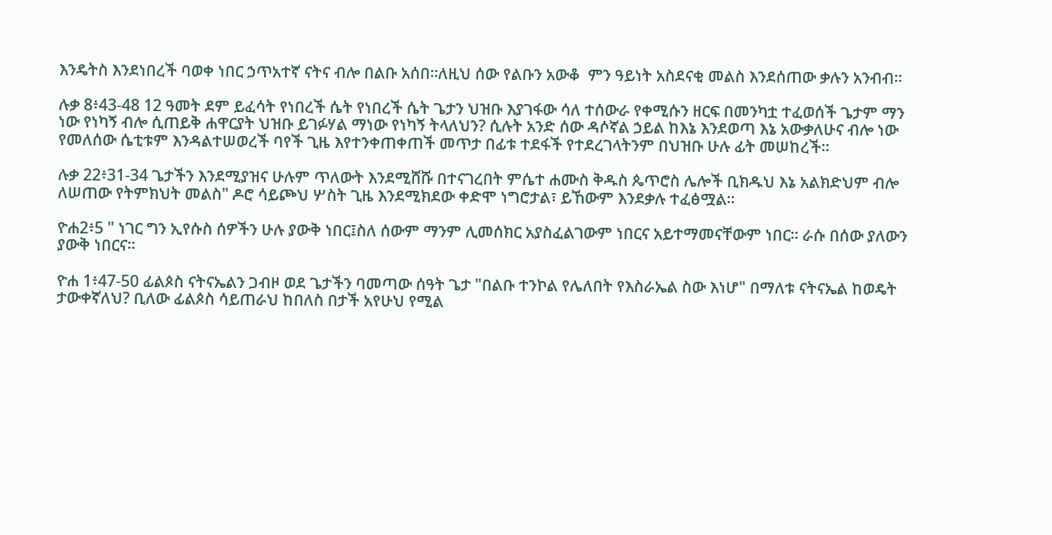እንዴትስ እንደነበረች ባወቀ ነበር ኃጥአተኛ ናትና ብሎ በልቡ አሰበ፡፡ለዚህ ሰው የልቡን አውቆ  ምን ዓይነት አስደናቂ መልስ እንደሰጠው ቃሉን አንብብ፡፡

ሉቃ 8፥43-48 12 ዓመት ደም ይፈሳት የነበረች ሴት የነበረች ሴት ጌታን ህዝቡ እያገፋው ሳለ ተሰውራ የቀሚሱን ዘርፍ በመንካቷ ተፈወሰች ጌታም ማን ነው የነካኝ ብሎ ሲጠይቅ ሐዋርያት ህዝቡ ይገፉሃል ማነው የነካኝ ትላለህን? ሲሉት አንድ ሰው ዳሶኛል ኃይል ከእኔ እንደወጣ እኔ አውቃለሁና ብሎ ነው የመለሰው ሴቲቱም እንዳልተሠወረች ባየች ጊዜ እየተንቀጠቀጠች መጥታ በፊቱ ተደፋች የተደረገላትንም በህዝቡ ሁሉ ፊት መሠከረች፡፡

ሉቃ 22፥31-34 ጌታችን እንደሚያዝና ሁሉም ጥለውት እንደሚሸሹ በተናገረበት ምሴተ ሐሙስ ቅዱስ ጴጥሮስ ሌሎች ቢክዱህ እኔ አልክድህም ብሎ ለሠጠው የትምክህት መልስ" ዶሮ ሳይጮህ ሦስት ጊዜ እንደሚክደው ቀድሞ ነግሮታል፣ ይኸውም እንደቃሉ ተፈፅሟል፡፡

ዮሐ2፥5 " ነገር ግን ኢየሱስ ሰዎችን ሁሉ ያውቅ ነበር፤ስለ ሰውም ማንም ሊመሰክር አያስፈልገውም ነበርና አይተማመናቸውም ነበር፡፡ ራሱ በሰው ያለውን ያውቅ ነበርና፡፡

ዮሐ 1፥47-50 ፊልጶስ ናትናኤልን ጋብዞ ወደ ጌታችን ባመጣው ሰዓት ጌታ "በልቡ ተንኮል የሌለበት የእስራኤል ስው እነሆ" በማለቱ ናትናኤል ከወዴት ታውቀኛለህ? ቢለው ፊልጶስ ሳይጠራህ ከበለስ በታች አየሁህ የሚል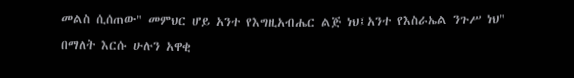መልስ ሲሰጠው" መምህር ሆይ አንተ የእግዚአብሔር ልጅ ነህ፤አንተ የእስራኤል ንጉሥ ነህ" በማለት እርሱ ሁሉን አዋቂ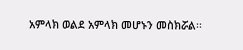አምላክ ወልደ አምላክ መሆኑን መስክሯል፡፡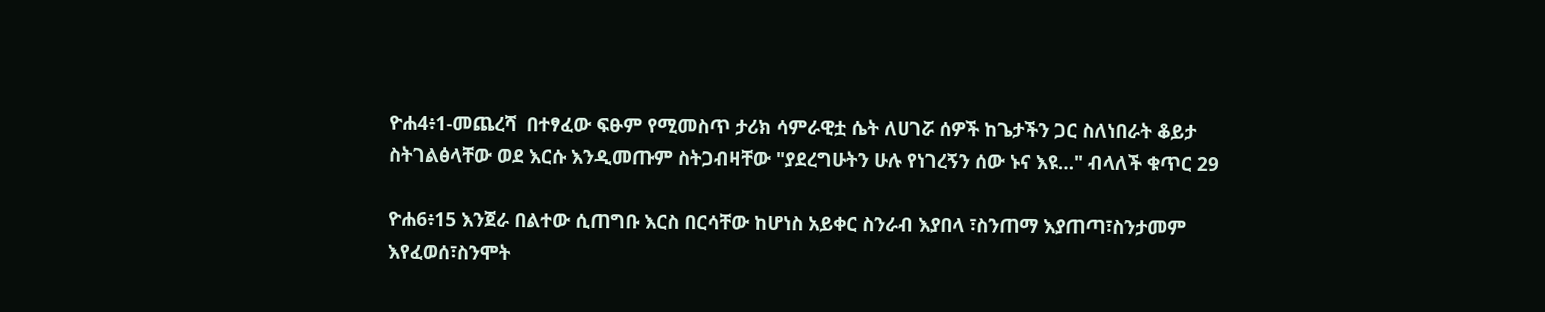ዮሐ4፥1-መጨረሻ  በተፃፈው ፍፁም የሚመስጥ ታሪክ ሳምራዊቷ ሴት ለሀገሯ ሰዎች ከጌታችን ጋር ስለነበራት ቆይታ ስትገልፅላቸው ወደ እርሱ እንዲመጡም ስትጋብዛቸው "ያደረግሁትን ሁሉ የነገረኝን ሰው ኑና እዩ…" ብላለች ቁጥር 29

ዮሐ6፥15 እንጀራ በልተው ሲጠግቡ እርስ በርሳቸው ከሆነስ አይቀር ስንራብ እያበላ ፣ስንጠማ እያጠጣ፣ስንታመም እየፈወሰ፣ስንሞት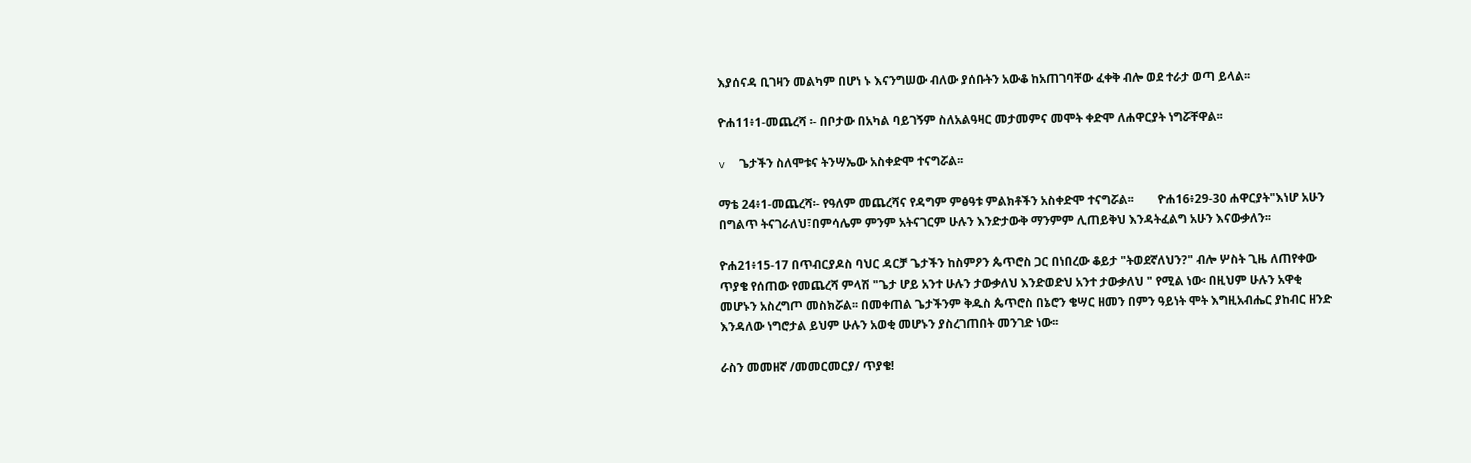እያሰናዳ ቢገዛን መልካም በሆነ ኑ እናንግሠው ብለው ያሰቡትን አውቆ ከአጠገባቸው ፈቀቅ ብሎ ወደ ተራታ ወጣ ይላል፡፡

ዮሐ11፥1-መጨረሻ ፡- በቦታው በአካል ባይገኝም ስለአልዓዛር መታመምና መሞት ቀድሞ ለሐዋርያት ነግሯቸዋል፡፡

v  ጌታችን ስለሞቱና ትንሣኤው አስቀድሞ ተናግሯል፡፡

ማቴ 24፥1-መጨረሻ፡- የዓለም መጨረሻና የዳግም ምፅዓቱ ምልክቶችን አስቀድሞ ተናግሯል፡፡        ዮሐ16፥29-30 ሐዋርያት"እነሆ አሁን በግልጥ ትናገራለህ፣በምሳሌም ምንም አትናገርም ሁሉን እንድታውቅ ማንምም ሊጠይቅህ እንዳትፈልግ አሁን እናውቃለን፡፡

ዮሐ21፥15-17 በጥብርያዶስ ባህር ዳርቻ ጌታችን ከስምዖን ጴጥሮስ ጋር በነበረው ቆይታ "ትወደኛለህን?" ብሎ ሦስት ጊዜ ለጠየቀው ጥያቄ የሰጠው የመጨረሻ ምላሽ "ጌታ ሆይ አንተ ሁሉን ታውቃለህ እንድወድህ አንተ ታውቃለህ " የሚል ነው፡ በዚህም ሁሉን አዋቂ መሆኑን አስረግጦ መስክሯል፡፡ በመቀጠል ጌታችንም ቅዱስ ጴጥሮስ በኔሮን ቄሣር ዘመን በምን ዓይነት ሞት እግዚአብሔር ያከብር ዘንድ እንዳለው ነግሮታል ይህም ሁሉን አወቂ መሆኑን ያስረገጠበት መንገድ ነው፡፡

ራስን መመዘኛ /መመርመርያ/ ጥያቄ!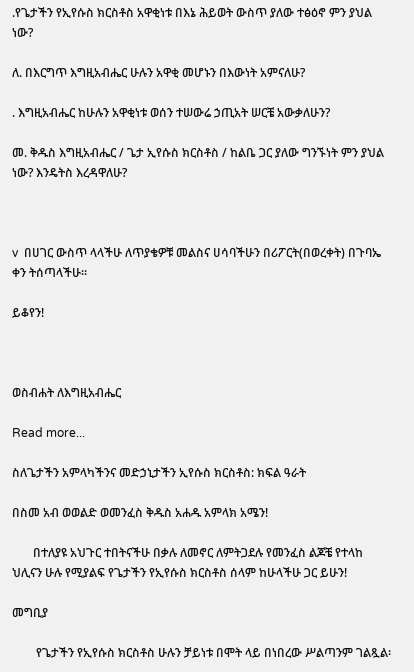.የጌታችን የኢየሱስ ክርስቶስ አዋቂነቱ በእኔ ሕይወት ውስጥ ያለው ተፅዕኖ ምን ያህል ነው?

ለ. በእርግጥ እግዚአብሔር ሁሉን አዋቂ መሆኑን በእውነት አምናለሁ?

. እግዚአብሔር ከሁሉን አዋቂነቱ ወሰን ተሠውሬ ኃጢአት ሠርቼ አውቃለሁን?

መ. ቅዱስ እግዚአብሔር / ጌታ ኢየሱስ ክርስቶስ / ከልቤ ጋር ያለው ግንኙነት ምን ያህል ነው? እንዴትስ እረዳዋለሁ?



v  በሀገር ውስጥ ላላችሁ ለጥያቄዎቹ መልስና ሀሳባችሁን በሪፖርት(በወረቀት) በጉባኤ ቀን ትሰጣላችሁ፡፡

ይቆየን!



ወስብሐት ለእግዚአብሔር

Read more...

ስለጌታችን አምላካችንና መድኃኒታችን ኢየሱስ ክርስቶስ: ክፍል ዓራት

በስመ አብ ወወልድ ወመንፈስ ቅዱስ አሐዱ አምላክ አሜን!

       በተለያዩ አህጉር ተበትናችሁ በቃሉ ለመኖር ለምትጋደሉ የመንፈስ ልጆቼ የተላከ ህሊናን ሁሉ የሚያልፍ የጌታችን የኢየሱስ ክርስቶስ ሰላም ከሁላችሁ ጋር ይሁን!

መግቢያ

        የጌታችን የኢየሱስ ክርስቶስ ሁሉን ቻይነቱ በሞት ላይ በነበረው ሥልጣንም ገልጿል፡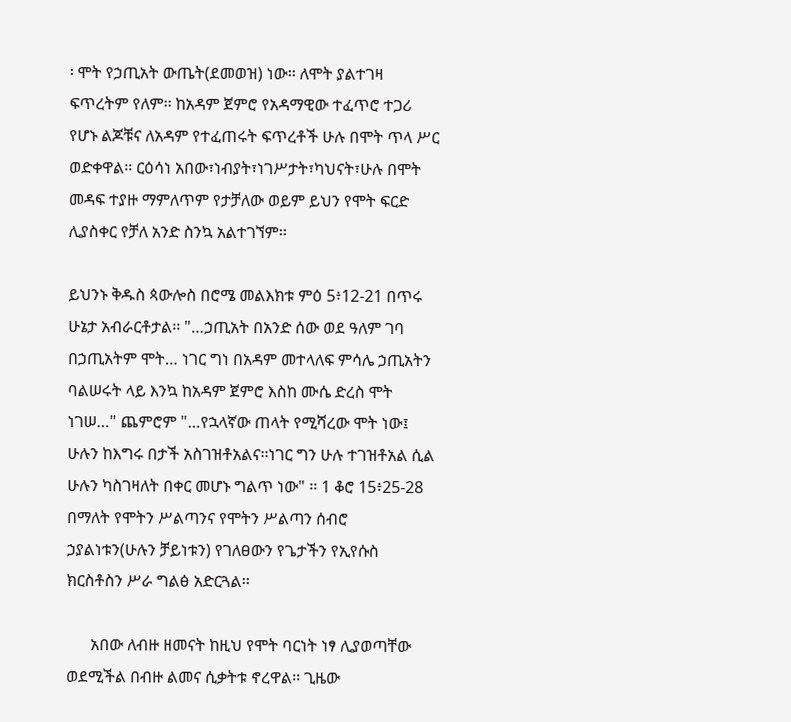፡ ሞት የኃጢአት ውጤት(ደመወዝ) ነው፡፡ ለሞት ያልተገዛ ፍጥረትም የለም፡፡ ከአዳም ጀምሮ የአዳማዊው ተፈጥሮ ተጋሪ የሆኑ ልጆቹና ለአዳም የተፈጠሩት ፍጥረቶች ሁሉ በሞት ጥላ ሥር ወድቀዋል፡፡ ርዕሳነ አበው፣ነብያት፣ነገሥታት፣ካህናት፣ሁሉ በሞት መዳፍ ተያዙ ማምለጥም የታቻለው ወይም ይህን የሞት ፍርድ ሊያስቀር የቻለ አንድ ስንኳ አልተገኘም፡፡

ይህንኑ ቅዱስ ጳውሎስ በሮሜ መልእክቱ ምዕ 5፥12-21 በጥሩ ሁኔታ አብራርቶታል፡፡ "…ኃጢአት በአንድ ሰው ወደ ዓለም ገባ በኃጢአትም ሞት… ነገር ግነ በአዳም መተላለፍ ምሳሌ ኃጢአትን ባልሠሩት ላይ እንኳ ከአዳም ጀምሮ እስከ ሙሴ ድረስ ሞት ነገሠ…" ጨምሮም "…የኋላኛው ጠላት የሚሻረው ሞት ነው፤ ሁሉን ከእግሩ በታች አስገዝቶአልና፡፡ነገር ግን ሁሉ ተገዝቶአል ሲል ሁሉን ካስገዛለት በቀር መሆኑ ግልጥ ነው" ፡፡ 1 ቆሮ 15፥25-28 በማለት የሞትን ሥልጣንና የሞትን ሥልጣን ሰብሮ ኃያልነቱን(ሁሉን ቻይነቱን) የገለፀውን የጌታችን የኢየሱስ ክርስቶስን ሥራ ግልፅ አድርጓል፡፡

      አበው ለብዙ ዘመናት ከዚህ የሞት ባርነት ነፃ ሊያወጣቸው ወደሚችል በብዙ ልመና ሲቃትቱ ኖረዋል፡፡ ጊዜው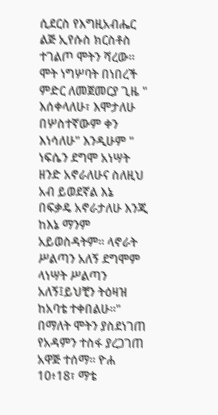ሲደርስ የእግዚአብሔር ልጅ ኢየሱስ ክርስቶስ ተገልጦ ሞትን ሻረው፡፡ ሞት ነግሦባት በነበረች ምድር ለመጀመርያ ጊዜ " እሰቀላለሁ፣ እሞታለሁ በሦስተኛውም ቀን እነሳለሁ" እንዲሁም " ነፍሴን ደግሞ አነሣት ዘንድ አኖራለሁና ስለዚህ አብ ይወደኛል እኔ በፍቃዴ አኖራታለሁ እንጂ ከእኔ ማንም አይወስዳትም፡፡ ላኖራት ሥልጣን አለኝ ደግሞም ላነሣት ሥልጣን አለኝ፤ይህቺን ትዕዛዝ ከአባቴ ተቀበልሁ፡፡" በማለት ሞትን ያስደነገጠ የአዳምን ተስፋ ያረጋገጠ አዋጅ ተሰማ፡፡ ዮሐ 10፥18፣ ማቴ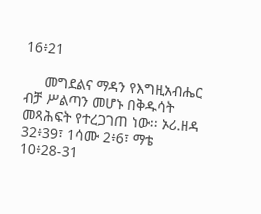16፥21

     መግደልና ማዳን የእግዚአብሔር ብቻ ሥልጣን መሆኑ በቅዱሳት መጻሕፍት የተረጋገጠ ነው፡፡ ኦሪ.ዘዳ 32፥39፣ 1ሳሙ 2፥6፣ ማቴ 10፥28-31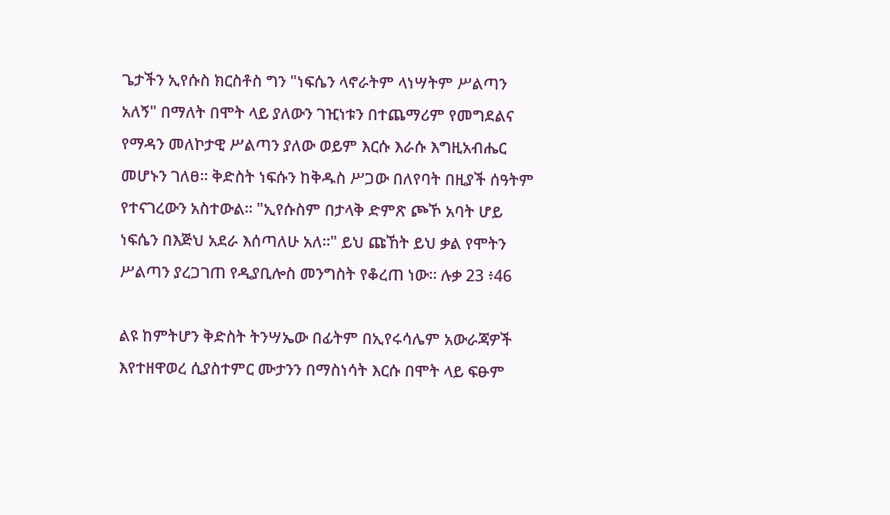ጌታችን ኢየሱስ ክርስቶስ ግን "ነፍሴን ላኖራትም ላነሣትም ሥልጣን አለኝ" በማለት በሞት ላይ ያለውን ገዢነቱን በተጨማሪም የመግደልና የማዳን መለኮታዊ ሥልጣን ያለው ወይም እርሱ እራሱ እግዚአብሔር መሆኑን ገለፀ፡፡ ቅድስት ነፍሱን ከቅዱስ ሥጋው በለየባት በዚያች ሰዓትም የተናገረውን አስተውል፡፡ "ኢየሱስም በታላቅ ድምጽ ጮኾ አባት ሆይ ነፍሴን በእጅህ አደራ እሰጣለሁ አለ፡፡" ይህ ጩኸት ይህ ቃል የሞትን ሥልጣን ያረጋገጠ የዲያቢሎስ መንግስት የቆረጠ ነው፡፡ ሉቃ 23 ፥46

ልዩ ከምትሆን ቅድስት ትንሣኤው በፊትም በኢየሩሳሌም አውራጃዎች እየተዘዋወረ ሲያስተምር ሙታንን በማስነሳት እርሱ በሞት ላይ ፍፁም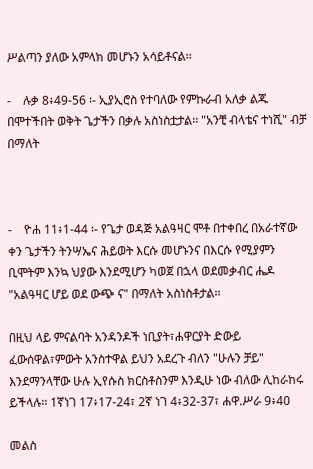ሥልጣን ያለው አምላክ መሆኑን አሳይቶናል፡፡

-    ሉቃ 8፥49-56 ፡- ኢያኢሮስ የተባለው የምኩራብ አለቃ ልጁ በሞተችበት ወቅት ጌታችን በቃሉ አስነስቷታል፡፡ "አንቺ ብላቴና ተነሺ" ብቻ በማለት



-    ዮሐ 11፥1-44 ፡- የጌታ ወዳጅ አልዓዛር ሞቶ በተቀበረ በአራተኛው ቀን ጌታችን ትንሣኤና ሕይወት እርሱ መሆኑንና በእርሱ የሚያምን ቢሞትም እንኳ ህያው እንደሚሆን ካወጀ በኋላ ወደመቃብር ሔዶ "አልዓዛር ሆይ ወደ ውጭ ና" በማለት አስነስቶታል፡፡

በዚህ ላይ ምናልባት አንዳንዶች ነቢያት፣ሐዋርያት ድውይ ፈውሰዋል፣ምውት አንስተዋል ይህን አደረጉ ብለን "ሁሉን ቻይ" እንደማንላቸው ሁሉ ኢየሱስ ክርስቶስንም እንዲሁ ነው ብለው ሊከራከሩ ይችላሉ፡፡ 1ኛነገ 17፥17-24፣ 2ኛ ነገ 4፥32-37፣ ሐዋ.ሥራ 9፥40

መልስ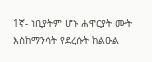1ኛ- ነቢያትም ሆኑ ሐዋርያት ሙት እስከማንሳት የደረሱት ከልዑል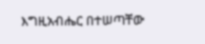እግዚአብሔር በተሠጣቸው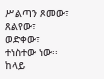ሥልጣን ጾመው፣ ጸልየው፣ ወድቀው፣ ተነስተው ነው፡፡ ከላይ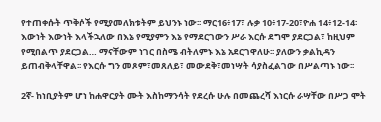የተጠቀሱት ጥቅሶች የሚያመለክቱትም ይህንኑ ነው፡፡ ማር16፥17፣ ሉቃ 10፥17-20፣ዮሐ 14፥12-14፡ እውነት እውነት እላችኋለው በእኔ የሚያምን እኔ የማደርገውን ሥራ እርሱ ደግሞ ያደርጋል፣ ከዚህም የሚበልጥ ያደርጋል… ማናቸውም ነገር በስሜ ብትለምኑ እኔ አደርገዋለሁ፡፡ ያለውን ቃልኪዳን ይጠብቅላቸዋል፡፡ የእርሱ ግን መጾም፣መጸለይ፣ መውደቅ፣መነሣት ሳያስፈልገው በሥልጣኑ ነው፡፡

2ኛ- ከነቢያትም ሆነ ከሐዋርያት ሙት እስከማንሳት የደረሱ ሁሉ በመጨረሻ እነርሱ ራሣቸው በሥጋ ሞት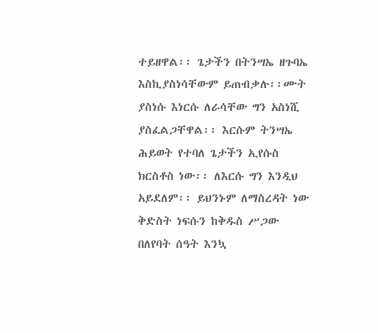ተይዘዋል፡፡ ጌታችን በትንሣኤ ዘጉባኤ እስኪያስነሳቸውም ይጠብቃሉ፡፡ሙት ያስነሱ እነርሱ ለራሳቸው ግን አስነሺ ያስፈልጋቸዋል፡፡ እርሱም ትንሣኤ ሕይወት የተባለ ጌታችን ኢየሱስ ክርስቶስ ነው፡፡ ለእርሱ ግን እንዲህ አይደለም፡፡ ይህንኑም ለማስረዳት ነው ቅድስት ነፍሱን ከቅዱስ ሥጋው በለየባት ሰዓት እንኳ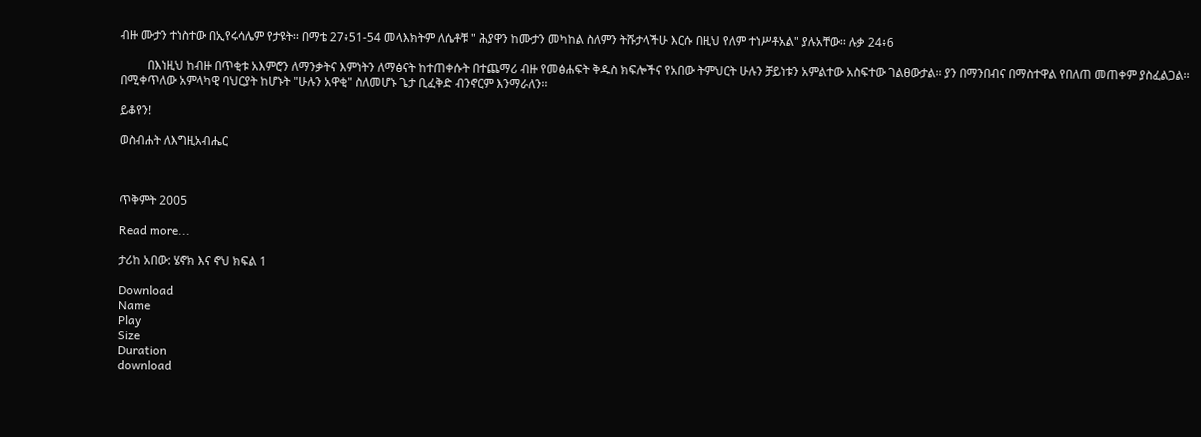ብዙ ሙታን ተነስተው በኢየሩሳሌም የታዩት፡፡ በማቴ 27፥51-54 መላእክትም ለሴቶቹ " ሕያዋን ከሙታን መካከል ስለምን ትሹታላችሁ እርሱ በዚህ የለም ተነሥቶአል" ያሉአቸው፡፡ ሉቃ 24፥6

         በእነዚህ ከብዙ በጥቂቱ አእምሮን ለማንቃትና እምነትን ለማፅናት ከተጠቀሱት በተጨማሪ ብዙ የመፅሐፍት ቅዱስ ክፍሎችና የአበው ትምህርት ሁሉን ቻይነቱን አምልተው አስፍተው ገልፀውታል፡፡ ያን በማንበብና በማስተዋል የበለጠ መጠቀም ያስፈልጋል፡፡ በሚቀጥለው አምላካዊ ባህርያት ከሆኑት "ሁሉን አዋቂ" ስለመሆኑ ጌታ ቢፈቅድ ብንኖርም እንማራለን፡፡

ይቆየን!

ወስብሐት ለእግዚአብሔር



ጥቅምት 2005

Read more...

ታሪከ አበው: ሄኖክ እና ኖህ ክፍል 1

Download
Name
Play
Size
Duration
download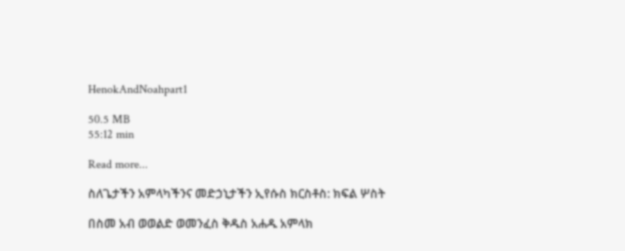HenokAndNoahpart1

50.5 MB
55:12 min

Read more...

ስለጌታችን አምላካችንና መድኃኒታችን ኢየሱስ ክርስቶስ: ክፍል ሦስት

በስመ አብ ወወልድ ወመንፈስ ቅዱስ አሐዱ አምላክ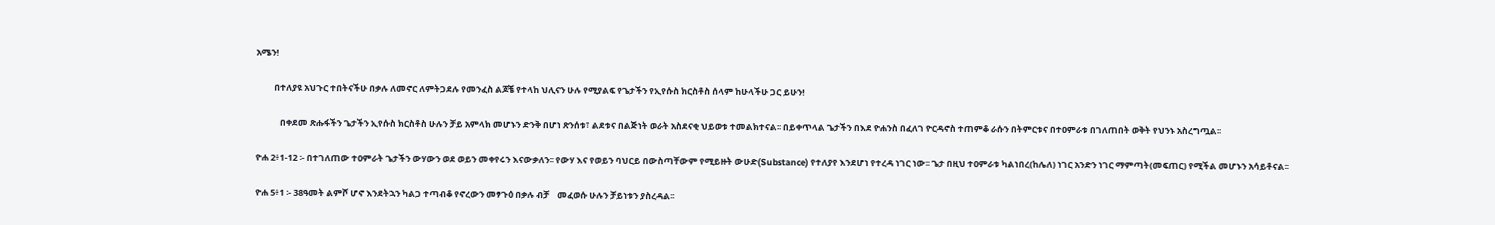አሜን!

         በተለያዩ አህጉር ተበትናችሁ በቃሉ ለመኖር ለምትጋደሉ የመንፈስ ልጆቼ የተላከ ህሊናን ሁሉ የሚያልፍ የጌታችን የኢየሱስ ክርስቶስ ሰላም ከሁላችሁ ጋር ይሁን!

            በቀደመ ጽሑፋችን ጌታችን ኢየሱስ ክርስቶስ ሁሉን ቻይ አምላክ መሆኑን ድንቅ በሆነ ጽንሰቱ፣ ልደቱና በልጅነት ወራት አስደናቂ ህይወቱ ተመልክተናል፡፡ በይቀጥላል ጌታችን በእደ ዮሐንስ በፈለገ ዮርዳኖስ ተጠምቆ ራሱን በትምርቱና በተዐምራቱ በገለጠበት ወቅት የህንኑ አስረግጧል፡፡

ዮሐ 2፥1-12 ፡- በተገለጠው ተዐምራት ጌታችን ውሃውን ወደ ወይን መቀየሩን እናውቃለን፡፡ የውሃ እና የወይን ባህርይ በውስጣቸውም የሚይዙት ውሁድ(Substance) የተለያየ እንደሆነ የተረዳ ነገር ነው፡፡ ጌታ በዚህ ተዐምራቱ ካልነበረ(ከሌለ) ነገር አንድን ነገር ማምጣት(መፍጠር) የሚችል መሆኑን አሳይቶናል፡፡

ዮሐ 5፥1 ፡- 38ዓመት ልምሾ ሆኖ እንደትኋን ካልጋ ተጣብቆ የኖረውን መፃጉዕ በቃሉ ብቻ    መፈወሱ ሁሉን ቻይነቱን ያስረዳል፡፡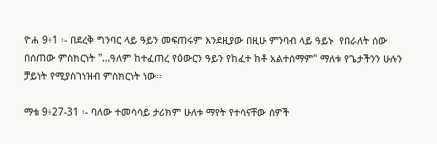ዮሐ 9፥1 ፡- በደረቅ ግንባር ላይ ዓይን መፍጠሩም እንደዚያው በዚሁ ምንባብ ላይ ዓይኑ  የበራለት ሰው በሰጠው ምስክርነት "…ዓለም ከተፈጠረ የዕውርን ዓይን የከፈተ ከቶ አልተሰማም" ማለቱ የጌታችንን ሁሉን ቻይነት የሚያስገነዝብ ምስክርነት ነው፡፡

ማቴ 9፥27-31 ፡- ባለው ተመሳሳይ ታሪክም ሁለቱ ማየት የተሳናቸው ሰዎች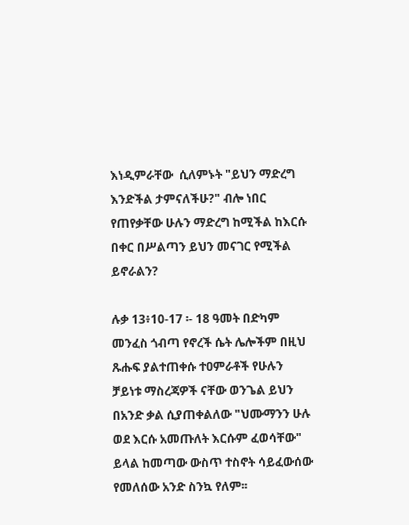እነዲምራቸው  ሲለምኑት "ይህን ማድረግ እንድችል ታምናለችሁ?" ብሎ ነበር የጠየቃቸው ሁሉን ማድረግ ከሚችል ከእርሱ በቀር በሥልጣን ይህን መናገር የሚችል ይኖራልን?

ሉቃ 13፥10-17 ፡- 18 ዓመት በድካም መንፈስ ጎብጣ የኖረች ሴት ሌሎችም በዚህ ጹሑፍ ያልተጠቀሱ ተዐምራቶች የሁሉን ቻይነቱ ማስረጃዎች ናቸው ወንጌል ይህን በአንድ ቃል ሲያጠቀልለው "ህሙማንን ሁሉ ወደ እርሱ አመጡለት እርሱም ፈወሳቸው" ይላል ከመጣው ውስጥ ተስኖት ሳይፈውሰው የመለሰው አንድ ስንኳ የለም፡፡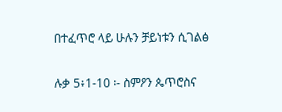በተፈጥሮ ላይ ሁሉን ቻይነቱን ሲገልፅ

ሉቃ 5፥1-10 ፡- ስምዖን ጴጥሮስና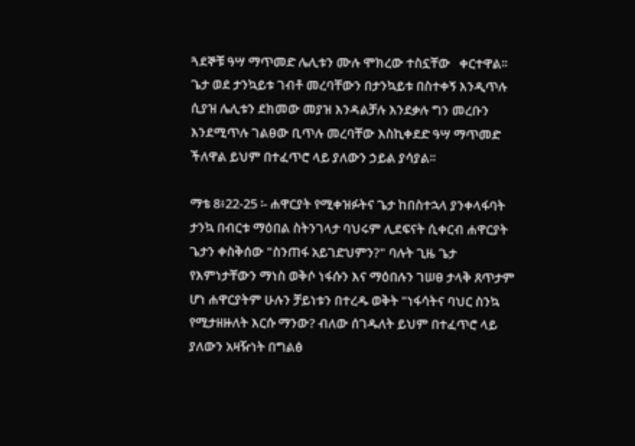ጓደኞቹ ዓሣ ማጥመድ ሌሊቱን ሙሉ ሞክረው ተስኗቸው   ቀርተዋል፡፡ ጌታ ወደ ታንኳይቱ ገብቶ መረባቸውን በታንኳይቱ በስተቀኝ እንዲጥሉ ሲያዝ ሌሊቱን ደክመው መያዝ እንዳልቻሉ እንደቃሉ ግን መረቡን እንደሚጥሉ ገልፀው ቢጥሉ መረባቸው እስኪቀደድ ዓሣ ማጥመድ ችለዋል ይህም በተፈጥሮ ላይ ያለውን ኃይል ያሳያል፡፡

ማቴ 8፥22-25 ፡- ሐዋርያት የሚቀዝፉትና ጌታ ከበስተኋላ ያንቀላፋባት ታንኳ በብርቱ ማዕበል ስትንገላታ ባህሩም ሊደፍናት ሲቀርብ ሐዋርያት ጌታን ቀስቅሰው "ስንጠፋ አይገድህምን?" ባሉት ጊዜ ጌታ የእምነታቸውን ማነስ ወቅሶ ነፋሱን እና ማዕበሉን ገሠፀ ታላቅ ጸጥታም ሆነ ሐዋርያትም ሁሉን ቻይነቱን በተረዱ ወቅት "ነፋሳትና ባህር ስንኳ የሚታዘዙለት እርሱ ማንው? ብለው ሰገዱለት ይህም በተፈጥሮ ላይ ያለውን አዛዥነት በግልፅ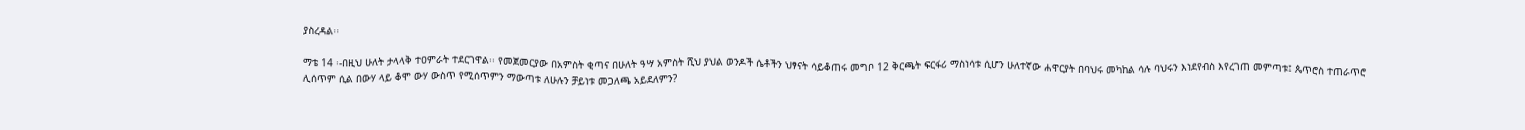ያስረዳል፡፡

ማቴ 14 ፡-በዚህ ሁለት ታላላቅ ተዐምራት ተደርገዋል፡፡ የመጀመርያው በአምስት ቂጣና በሁለት ዓሣ አምስት ሺህ ያህል ወንዶች ሴቶችን ህፃናት ሳይቆጠሩ መግቦ 12 ቅርጫት ፍርፋሪ ማስነሳቱ ሲሆን ሁለተኛው ሐዋርያት በባህሩ መካከል ሳሉ ባህሩን እነደየብስ እየረገጠ መምጣቱ፤ ጴጥሮስ ተጠራጥሮ ሊሰጥም ሲል በውሃ ላይ ቆሞ ውሃ ውስጥ የሚሰጥምን ማውጣቱ ለሁሉን ቻይነቱ መጋለጫ አይደለምን?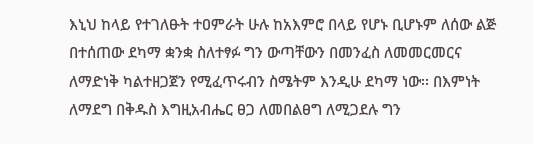እኒህ ከላይ የተገለፁት ተዐምራት ሁሉ ከአእምሮ በላይ የሆኑ ቢሆኑም ለሰው ልጅ በተሰጠው ደካማ ቋንቋ ስለተፃፉ ግን ውጣቸውን በመንፈስ ለመመርመርና ለማድነቅ ካልተዘጋጀን የሚፈጥሩብን ስሜትም እንዲሁ ደካማ ነው፡፡ በእምነት ለማደግ በቅዱስ እግዚአብሔር ፀጋ ለመበልፀግ ለሚጋደሉ ግን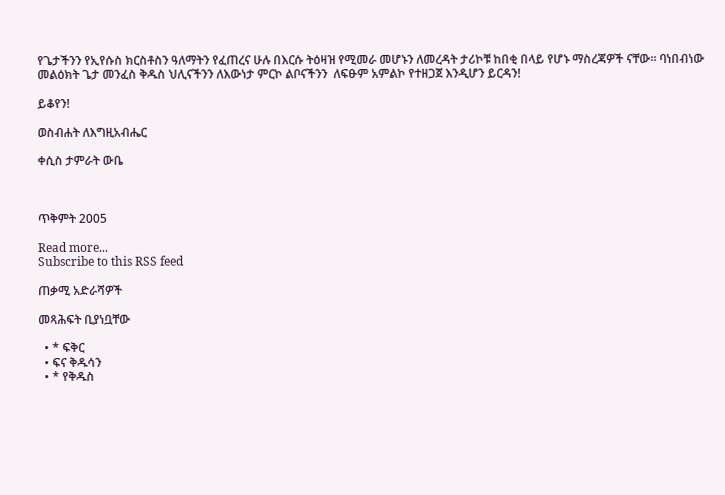የጌታችንን የኢየሱስ ክርስቶስን ዓለማትን የፈጠረና ሁሉ በእርሱ ትዕዛዝ የሚመራ መሆኑን ለመረዳት ታሪኮቹ ከበቂ በላይ የሆኑ ማስረጃዎች ናቸው፡፡ ባነበብነው መልዕክት ጌታ መንፈስ ቅዱስ ህሊናችንን ለእውነታ ምርኮ ልቦናችንን  ለፍፁም አምልኮ የተዘጋጀ እንዲሆን ይርዳን!

ይቆየን!

ወስብሐት ለእግዚአብሔር

ቀሲስ ታምራት ውቤ



ጥቅምት 2005

Read more...
Subscribe to this RSS feed

ጠቃሚ አድራሻዎች

መጻሕፍት ቢያነቧቸው

  • * ፍቅር
  • ፍና ቅዱሳን
  • * የቅዱስ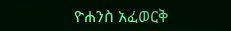ዮሐንስ አፈወርቅ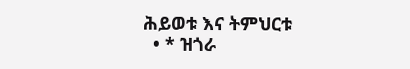ሕይወቱ እና ትምህርቱ
  • * ዝጎራ